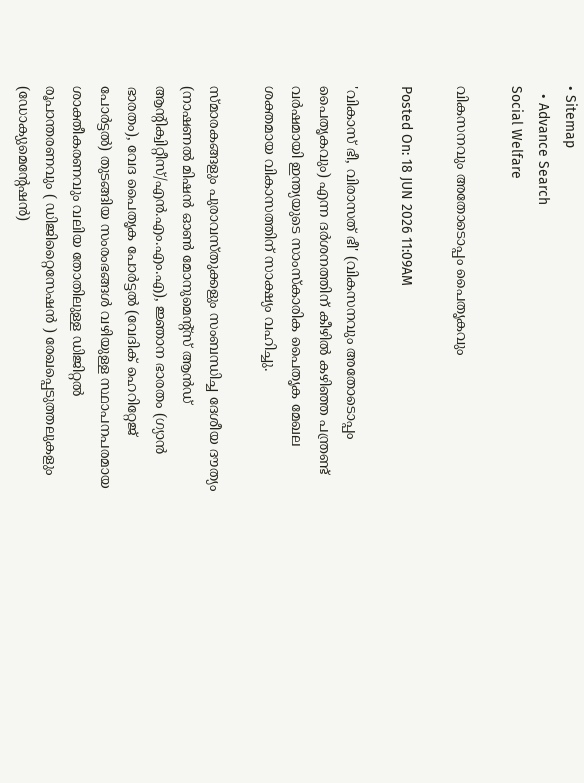• Sitemap
  • Advance Search
Social Welfare

വികസനവും അതോടൊപ്പം പൈതൃകവും

Posted On: 18 JUN 2026 11:09AM

'വികാസ് ഭീ, വിരാസത് ഭീ' (വികസനവും അതോടൊപ്പം പൈതൃകവും) എന്ന ദര്‍ശനത്തിന് കീഴില്‍ കഴിഞ്ഞ പന്ത്രണ്ട് വര്‍ഷമായി ഇന്ത്യയുടെ സാംസ്‌കാരിക പൈതൃക മേഖല ശക്തമായ വികാസത്തിന് സാക്ഷ്യം വഹിച്ചു.

സ്മാരകങ്ങളും പുരാവസ്തുക്കളും സംബന്ധിച്ച ദേശീയ ദൗത്യം (നാഷണല്‍ മിഷന്‍ ഓണ്‍ മോനുമെന്റ്സ് ആന്‍ഡ് ആന്റിക്വിറ്റീസ്/എന്‍.എം.എം.എ), ജ്ഞാന ഭാരതം (ഗ്യാന്‍ ഭാരതം), വേദ പൈതൃക പോര്‍ട്ടല്‍ (വേദിക് ഹെറിറ്റേജ് പോര്‍ട്ടല്‍) തുടങ്ങിയ സംരംഭങ്ങള്‍ വഴിയുള്ള സ്ഥാപനപരമായ ശാക്തീകരണവും വലിയ തോതിലുള്ള ഡിജിറ്റല്‍ രൂപാന്തരണവും ( ഡിജിറ്റൈസേഷന്‍ ) രേഖപ്പെടുത്തലുകളും (ഡോക്യുമെന്റേഷന്‍)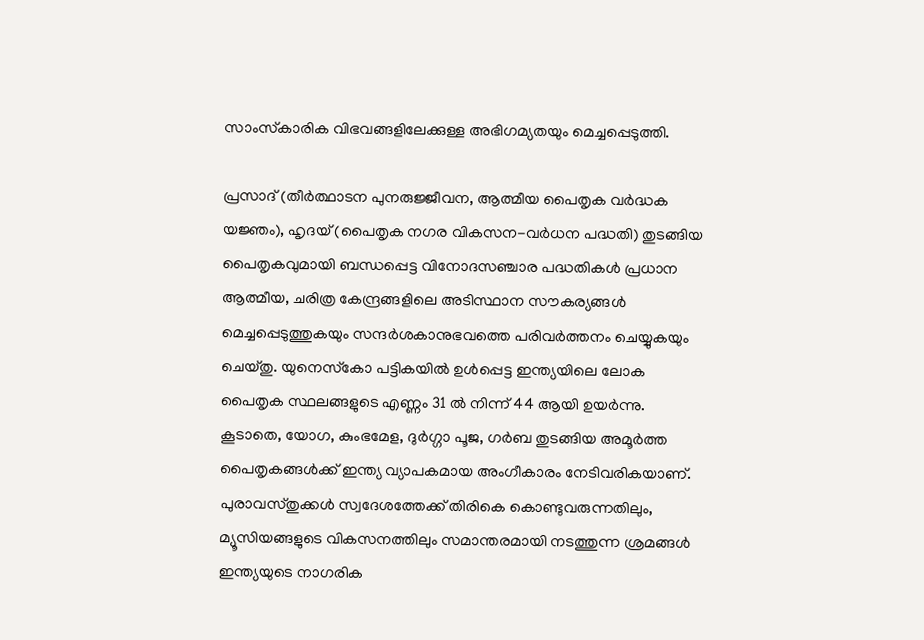സാംസ്‌കാരിക വിഭവങ്ങളിലേക്കുള്ള അഭിഗമ്യതയും മെച്ചപ്പെടുത്തി.

പ്രസാദ് (തീര്‍ത്ഥാടന പുനരുജ്ജീവന, ആത്മീയ പൈതൃക വര്‍ദ്ധക യജ്ഞം), ഹൃദയ് (പൈതൃക നഗര വികസന-വര്‍ധന പദ്ധതി) തുടങ്ങിയ പൈതൃകവുമായി ബന്ധപ്പെട്ട വിനോദസഞ്ചാര പദ്ധതികള്‍ പ്രധാന ആത്മീയ, ചരിത്ര കേന്ദ്രങ്ങളിലെ അടിസ്ഥാന സൗകര്യങ്ങള്‍ മെച്ചപ്പെടുത്തുകയും സന്ദര്‍ശകാനുഭവത്തെ പരിവര്‍ത്തനം ചെയ്യുകയും ചെയ്തു. യുനെസ്‌കോ പട്ടികയില്‍ ഉള്‍പ്പെട്ട ഇന്ത്യയിലെ ലോക പൈതൃക സ്ഥലങ്ങളുടെ എണ്ണം 31 ല്‍ നിന്ന് 44 ആയി ഉയര്‍ന്നു. കൂടാതെ, യോഗ, കുംഭമേള, ദുര്‍ഗ്ഗാ പൂജ, ഗര്‍ബ തുടങ്ങിയ അമൂര്‍ത്ത പൈതൃകങ്ങള്‍ക്ക് ഇന്ത്യ വ്യാപകമായ അംഗീകാരം നേടിവരികയാണ്. പുരാവസ്തുക്കള്‍ സ്വദേശത്തേക്ക് തിരികെ കൊണ്ടുവരുന്നതിലും, മ്യൂസിയങ്ങളുടെ വികസനത്തിലും സമാന്തരമായി നടത്തുന്ന ശ്രമങ്ങള്‍ ഇന്ത്യയുടെ നാഗരിക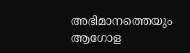അഭിമാനത്തെയും ആഗോള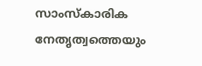സാംസ്‌കാരിക നേതൃത്വത്തെയും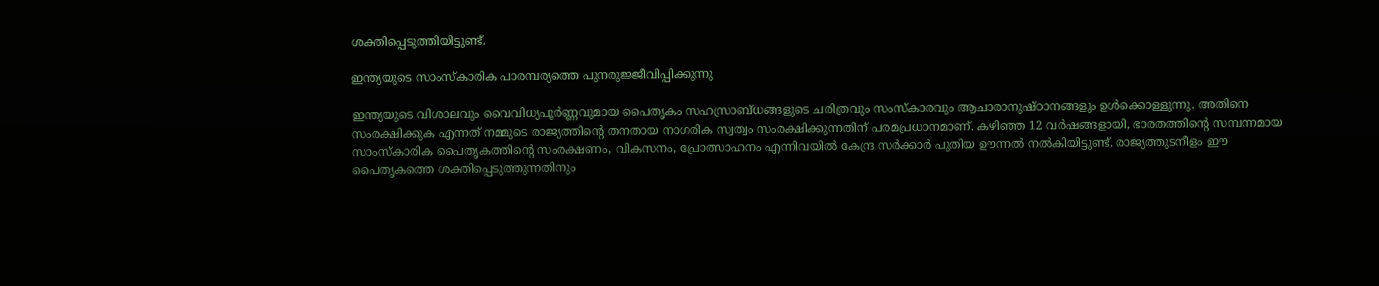ശക്തിപ്പെടുത്തിയിട്ടുണ്ട്.

ഇന്ത്യയുടെ സാംസ്‌കാരിക പാരമ്പര്യത്തെ പുനരുജ്ജീവിപ്പിക്കുന്നു

ഇന്ത്യയുടെ വിശാലവും വൈവിധ്യപൂര്‍ണ്ണവുമായ പൈതൃകം സഹസ്രാബ്ധങ്ങളുടെ ചരിത്രവും സംസ്‌കാരവും ആചാരാനുഷ്ഠാനങ്ങളും ഉള്‍ക്കൊള്ളുന്നു. അതിനെ സംരക്ഷിക്കുക എന്നത് നമ്മുടെ രാജ്യത്തിന്റെ തനതായ നാഗരിക സ്വത്വം സംരക്ഷിക്കുന്നതിന് പരമപ്രധാനമാണ്. കഴിഞ്ഞ 12 വര്‍ഷങ്ങളായി, ഭാരതത്തിന്റെ സമ്പന്നമായ സാംസ്‌കാരിക പൈതൃകത്തിന്റെ സംരക്ഷണം, വികസനം, പ്രോത്സാഹനം എന്നിവയില്‍ കേന്ദ്ര സര്‍ക്കാര്‍ പുതിയ ഊന്നല്‍ നല്‍കിയിട്ടുണ്ട്. രാജ്യത്തുടനീളം ഈ പൈതൃകത്തെ ശക്തിപ്പെടുത്തുന്നതിനും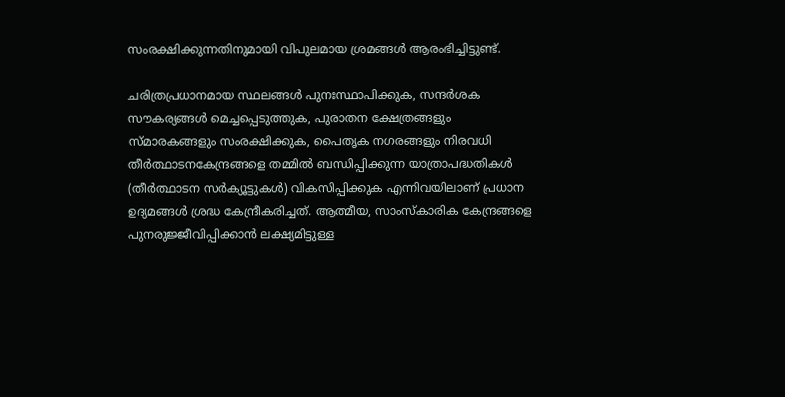സംരക്ഷിക്കുന്നതിനുമായി വിപുലമായ ശ്രമങ്ങള്‍ ആരംഭിച്ചിട്ടുണ്ട്.

ചരിത്രപ്രധാനമായ സ്ഥലങ്ങള്‍ പുനഃസ്ഥാപിക്കുക, സന്ദര്‍ശക സൗകര്യങ്ങള്‍ മെച്ചപ്പെടുത്തുക, പുരാതന ക്ഷേത്രങ്ങളും സ്മാരകങ്ങളും സംരക്ഷിക്കുക, പൈതൃക നഗരങ്ങളും നിരവധി തീര്‍ത്ഥാടനകേന്ദ്രങ്ങളെ തമ്മില്‍ ബന്ധിപ്പിക്കുന്ന യാത്രാപദ്ധതികള്‍ (തീര്‍ത്ഥാടന സര്‍ക്യൂട്ടുകള്‍) വികസിപ്പിക്കുക എന്നിവയിലാണ് പ്രധാന ഉദ്യമങ്ങള്‍ ശ്രദ്ധ കേന്ദ്രീകരിച്ചത്. ആത്മീയ, സാംസ്‌കാരിക കേന്ദ്രങ്ങളെ പുനരുജ്ജീവിപ്പിക്കാന്‍ ലക്ഷ്യമിട്ടുള്ള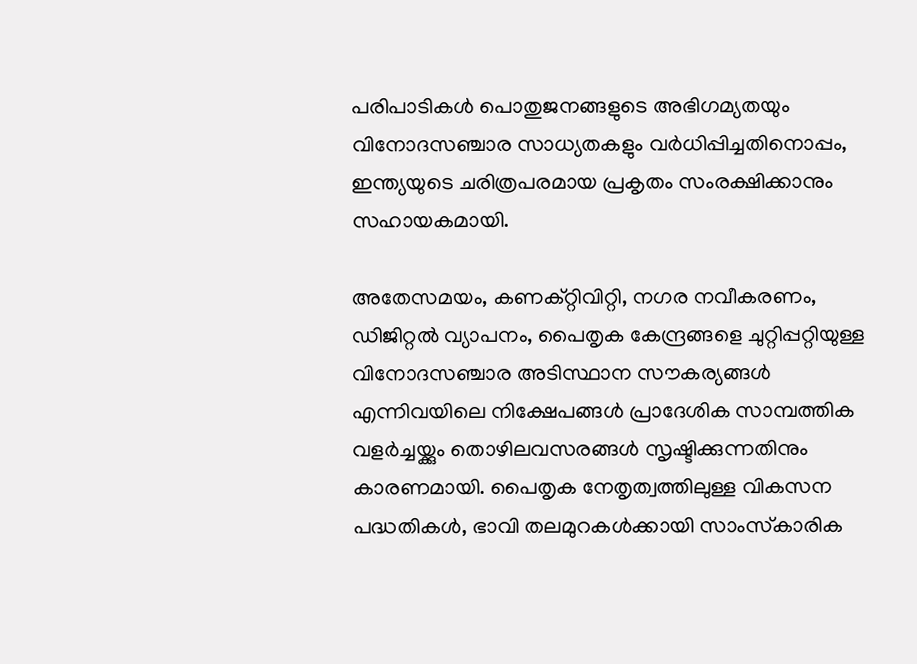പരിപാടികള്‍ പൊതുജനങ്ങളുടെ അഭിഗമ്യതയും വിനോദസഞ്ചാര സാധ്യതകളും വര്‍ധിപ്പിച്ചതിനൊപ്പം, ഇന്ത്യയുടെ ചരിത്രപരമായ പ്രകൃതം സംരക്ഷിക്കാനും സഹായകമായി.

അതേസമയം, കണക്റ്റിവിറ്റി, നഗര നവീകരണം, ഡിജിറ്റല്‍ വ്യാപനം, പൈതൃക കേന്ദ്രങ്ങളെ ചുറ്റിപ്പറ്റിയുള്ള വിനോദസഞ്ചാര അടിസ്ഥാന സൗകര്യങ്ങള്‍ എന്നിവയിലെ നിക്ഷേപങ്ങള്‍ പ്രാദേശിക സാമ്പത്തിക വളര്‍ച്ചയ്ക്കും തൊഴിലവസരങ്ങള്‍ സൃഷ്ടിക്കുന്നതിനും കാരണമായി. പൈതൃക നേതൃത്വത്തിലുള്ള വികസന പദ്ധതികള്‍, ഭാവി തലമുറകള്‍ക്കായി സാംസ്‌കാരിക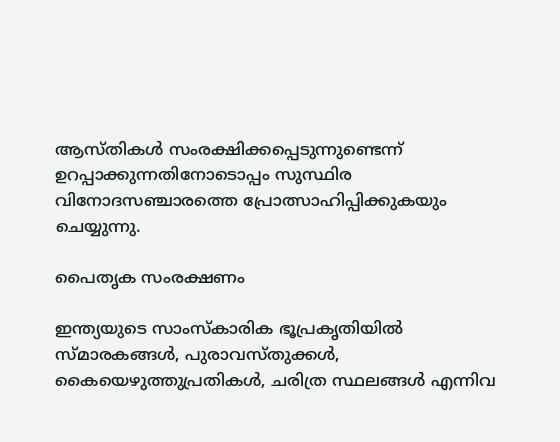ആസ്തികള്‍ സംരക്ഷിക്കപ്പെടുന്നുണ്ടെന്ന് ഉറപ്പാക്കുന്നതിനോടൊപ്പം സുസ്ഥിര വിനോദസഞ്ചാരത്തെ പ്രോത്സാഹിപ്പിക്കുകയും ചെയ്യുന്നു.

പൈതൃക സംരക്ഷണം

ഇന്ത്യയുടെ സാംസ്‌കാരിക ഭൂപ്രകൃതിയില്‍ സ്മാരകങ്ങള്‍, പുരാവസ്തുക്കള്‍, കൈയെഴുത്തുപ്രതികള്‍, ചരിത്ര സ്ഥലങ്ങള്‍ എന്നിവ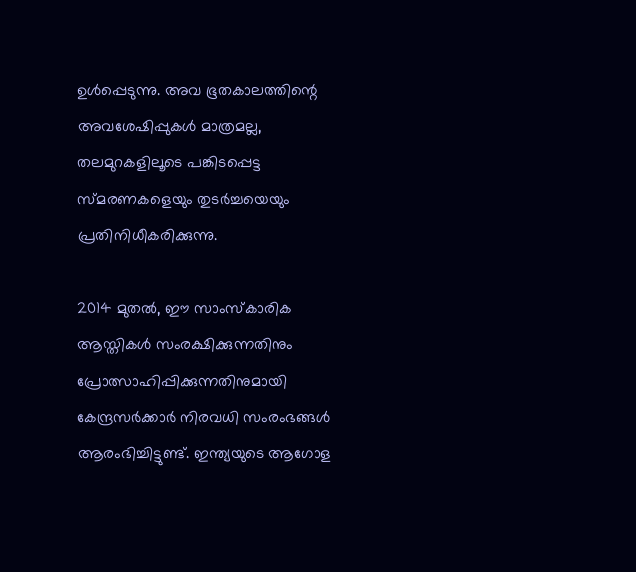ഉള്‍പ്പെടുന്നു. അവ ഭൂതകാലത്തിന്റെ അവശേഷിപ്പുകള്‍ മാത്രമല്ല, തലമുറകളിലൂടെ പങ്കിടപ്പെട്ട സ്മരണകളെയും തുടര്‍ച്ചയെയും പ്രതിനിധീകരിക്കുന്നു.

2014 മുതല്‍, ഈ സാംസ്‌കാരിക ആസ്തികള്‍ സംരക്ഷിക്കുന്നതിനും പ്രോത്സാഹിപ്പിക്കുന്നതിനുമായി കേന്ദ്രസര്‍ക്കാര്‍ നിരവധി സംരംഭങ്ങള്‍ ആരംഭിച്ചിട്ടുണ്ട്. ഇന്ത്യയുടെ ആഗോള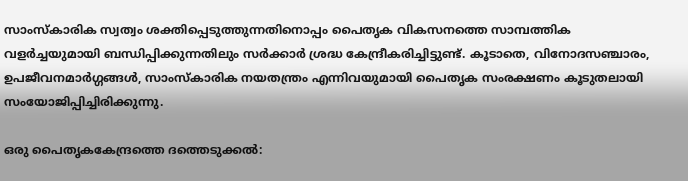സാംസ്‌കാരിക സ്വത്വം ശക്തിപ്പെടുത്തുന്നതിനൊപ്പം പൈതൃക വികസനത്തെ സാമ്പത്തിക വളര്‍ച്ചയുമായി ബന്ധിപ്പിക്കുന്നതിലും സര്‍ക്കാര്‍ ശ്രദ്ധ കേന്ദ്രീകരിച്ചിട്ടുണ്ട്. കൂടാതെ, വിനോദസഞ്ചാരം, ഉപജീവനമാര്‍ഗ്ഗങ്ങള്‍, സാംസ്‌കാരിക നയതന്ത്രം എന്നിവയുമായി പൈതൃക സംരക്ഷണം കൂടുതലായി സംയോജിപ്പിച്ചിരിക്കുന്നു.

ഒരു പൈതൃകകേന്ദ്രത്തെ ദത്തെടുക്കല്‍: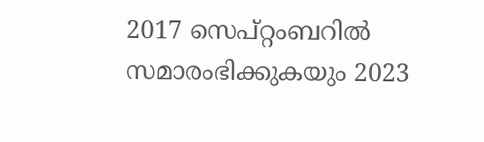2017 സെപ്റ്റംബറില്‍ സമാരംഭിക്കുകയും 2023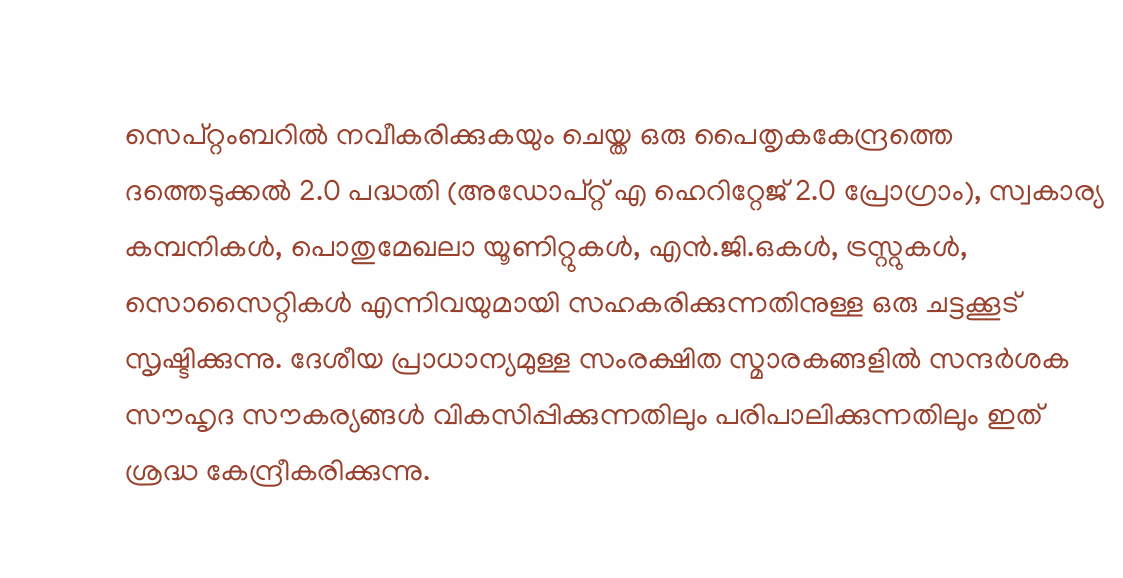സെപ്റ്റംബറില്‍ നവീകരിക്കുകയും ചെയ്ത ഒരു പൈതൃകകേന്ദ്രത്തെ ദത്തെടുക്കല്‍ 2.0 പദ്ധതി (അഡോപ്റ്റ് എ ഹെറിറ്റേജ് 2.0 പ്രോഗ്രാം), സ്വകാര്യ കമ്പനികള്‍, പൊതുമേഖലാ യൂണിറ്റുകള്‍, എന്‍.ജി.ഒകള്‍, ട്രസ്റ്റുകള്‍, സൊസൈറ്റികള്‍ എന്നിവയുമായി സഹകരിക്കുന്നതിനുള്ള ഒരു ചട്ടക്കൂട് സൃഷ്ടിക്കുന്നു. ദേശീയ പ്രാധാന്യമുള്ള സംരക്ഷിത സ്മാരകങ്ങളില്‍ സന്ദര്‍ശക സൗഹൃദ സൗകര്യങ്ങള്‍ വികസിപ്പിക്കുന്നതിലും പരിപാലിക്കുന്നതിലും ഇത് ശ്രദ്ധ കേന്ദ്രീകരിക്കുന്നു.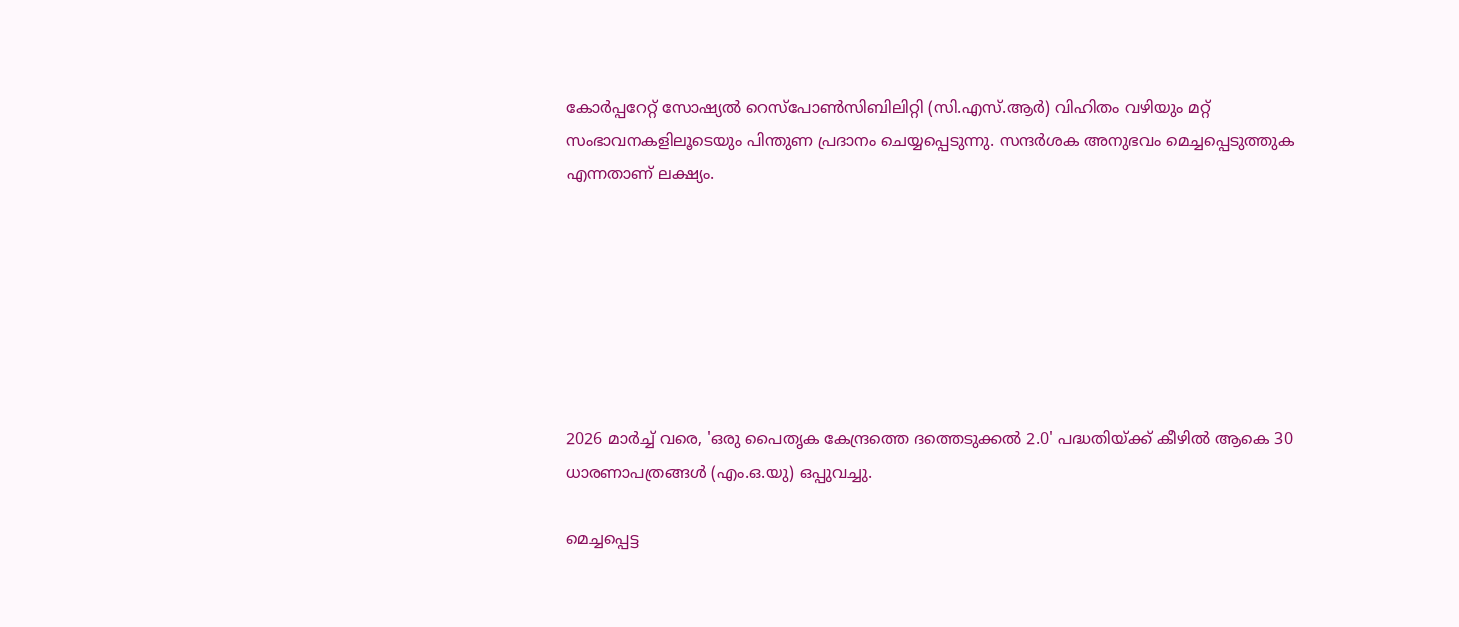കോര്‍പ്പറേറ്റ് സോഷ്യല്‍ റെസ്‌പോണ്‍സിബിലിറ്റി (സി.എസ്.ആര്‍) വിഹിതം വഴിയും മറ്റ് സംഭാവനകളിലൂടെയും പിന്തുണ പ്രദാനം ചെയ്യപ്പെടുന്നു. സന്ദര്‍ശക അനുഭവം മെച്ചപ്പെടുത്തുക എന്നതാണ് ലക്ഷ്യം.







2026 മാര്‍ച്ച് വരെ, 'ഒരു പൈതൃക കേന്ദ്രത്തെ ദത്തെടുക്കല്‍ 2.0' പദ്ധതിയ്ക്ക് കീഴില്‍ ആകെ 30 ധാരണാപത്രങ്ങള്‍ (എം.ഒ.യു) ഒപ്പുവച്ചു.

മെച്ചപ്പെട്ട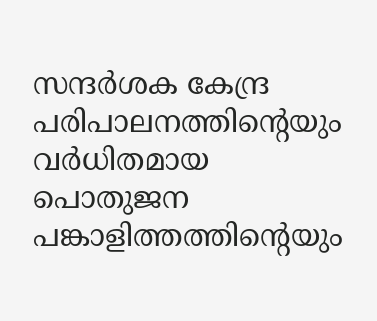സന്ദര്‍ശക കേന്ദ്ര പരിപാലനത്തിന്റെയും വര്‍ധിതമായ പൊതുജന പങ്കാളിത്തത്തിന്റെയും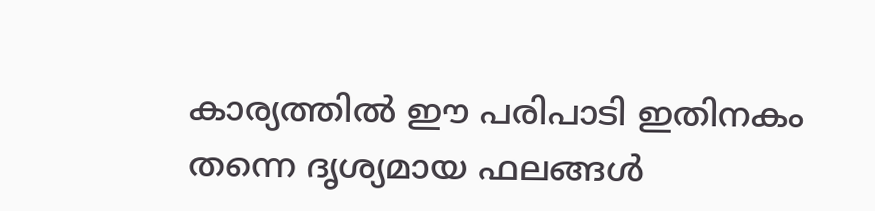കാര്യത്തില്‍ ഈ പരിപാടി ഇതിനകം തന്നെ ദൃശ്യമായ ഫലങ്ങള്‍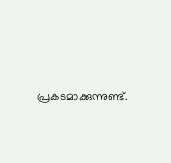പ്രകടമാക്കുന്നുണ്ട്.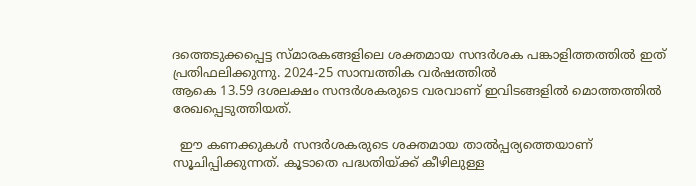ദത്തെടുക്കപ്പെട്ട സ്മാരകങ്ങളിലെ ശക്തമായ സന്ദര്‍ശക പങ്കാളിത്തത്തില്‍ ഇത് പ്രതിഫലിക്കുന്നു. 2024-25 സാമ്പത്തിക വര്‍ഷത്തില്‍
ആകെ 13.59 ദശലക്ഷം സന്ദര്‍ശകരുടെ വരവാണ് ഇവിടങ്ങളില്‍ മൊത്തത്തില്‍ രേഖപ്പെടുത്തിയത്.

  ഈ കണക്കുകള്‍ സന്ദര്‍ശകരുടെ ശക്തമായ താല്‍പ്പര്യത്തെയാണ് സൂചിപ്പിക്കുന്നത്. കൂടാതെ പദ്ധതിയ്ക്ക് കീഴിലുള്ള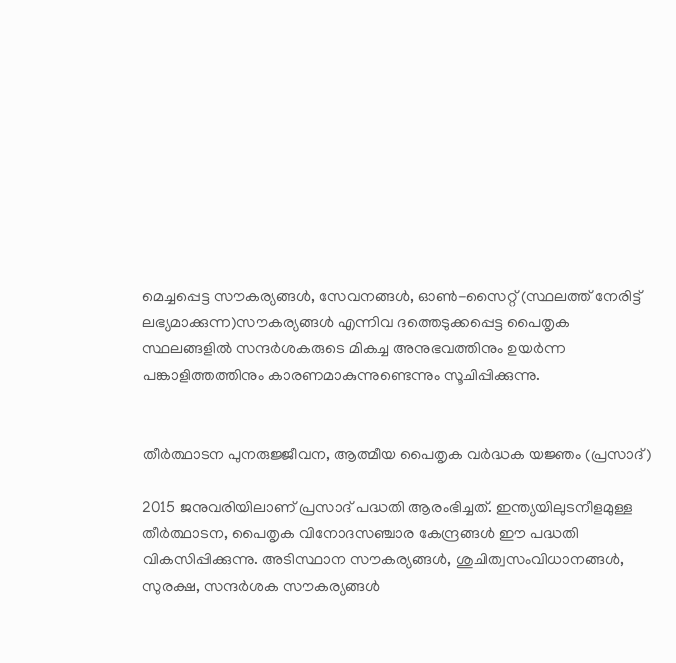മെച്ചപ്പെട്ട സൗകര്യങ്ങള്‍, സേവനങ്ങള്‍, ഓണ്‍-സൈറ്റ് (സ്ഥലത്ത് നേരിട്ട് ലഭ്യമാക്കുന്ന)സൗകര്യങ്ങള്‍ എന്നിവ ദത്തെടുക്കപ്പെട്ട പൈതൃക സ്ഥലങ്ങളില്‍ സന്ദര്‍ശകരുടെ മികച്ച അനുഭവത്തിനും ഉയര്‍ന്ന പങ്കാളിത്തത്തിനും കാരണമാകുന്നുണ്ടെന്നും സൂചിപ്പിക്കുന്നു.


തീര്‍ത്ഥാടന പുനരുജ്ജീവന, ആത്മീയ പൈതൃക വര്‍ദ്ധക യജ്ഞം (പ്രസാദ്)

2015 ജനുവരിയിലാണ് പ്രസാദ് പദ്ധതി ആരംഭിച്ചത്. ഇന്ത്യയിലുടനീളമുള്ള തീര്‍ത്ഥാടന, പൈതൃക വിനോദസഞ്ചാര കേന്ദ്രങ്ങള്‍ ഈ പദ്ധതി വികസിപ്പിക്കുന്നു. അടിസ്ഥാന സൗകര്യങ്ങള്‍, ശുചിത്വസംവിധാനങ്ങള്‍, സുരക്ഷ, സന്ദര്‍ശക സൗകര്യങ്ങള്‍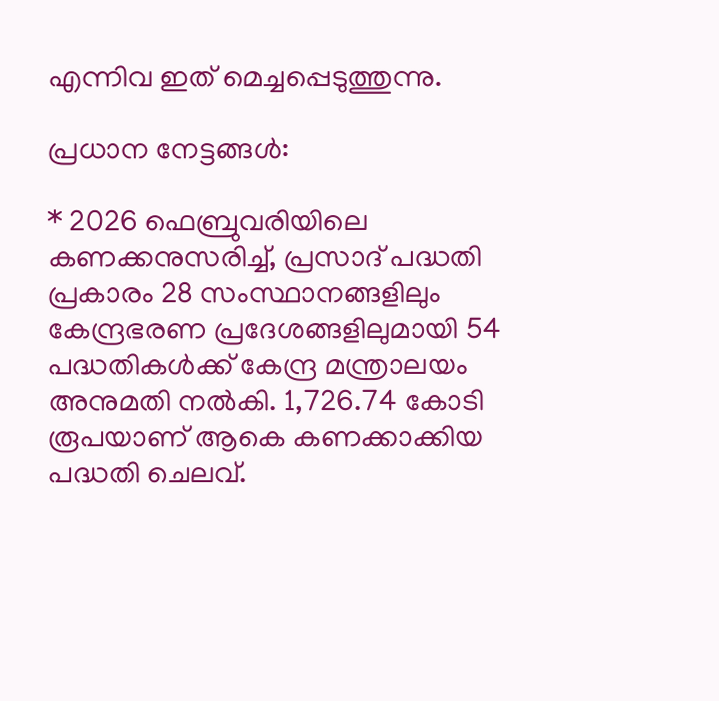എന്നിവ ഇത് മെച്ചപ്പെടുത്തുന്നു.

പ്രധാന നേട്ടങ്ങള്‍:

* 2026 ഫെബ്രുവരിയിലെ കണക്കനുസരിച്ച്, പ്രസാദ് പദ്ധതി പ്രകാരം 28 സംസ്ഥാനങ്ങളിലും കേന്ദ്രഭരണ പ്രദേശങ്ങളിലുമായി 54 പദ്ധതികള്‍ക്ക് കേന്ദ്ര മന്ത്രാലയം അനുമതി നല്‍കി. 1,726.74 കോടി രൂപയാണ് ആകെ കണക്കാക്കിയ പദ്ധതി ചെലവ്.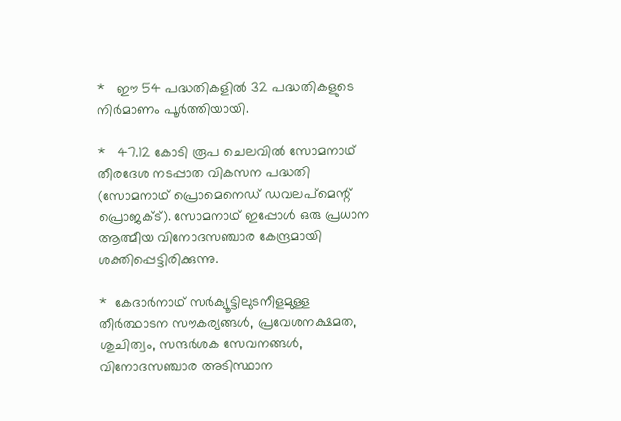*   ഈ 54 പദ്ധതികളില്‍ 32 പദ്ധതികളുടെ നിര്‍മാണം പൂര്‍ത്തിയായി.

*   47.12 കോടി രൂപ ചെലവില്‍ സോമനാഥ് തീരദേശ നടപ്പാത വികസന പദ്ധതി (സോമനാഥ് പ്രൊമെനെഡ് ഡവലപ്മെന്റ് പ്രൊജക്ട്). സോമനാഥ് ഇപ്പോള്‍ ഒരു പ്രധാന ആത്മീയ വിനോദസഞ്ചാര കേന്ദ്രമായി ശക്തിപ്പെട്ടിരിക്കുന്നു.

*  കേദാര്‍നാഥ് സര്‍ക്യൂട്ടിലുടനീളമുള്ള തീര്‍ത്ഥാടന സൗകര്യങ്ങള്‍, പ്രവേശനക്ഷമത, ശുചിത്വം, സന്ദര്‍ശക സേവനങ്ങള്‍, വിനോദസഞ്ചാര അടിസ്ഥാന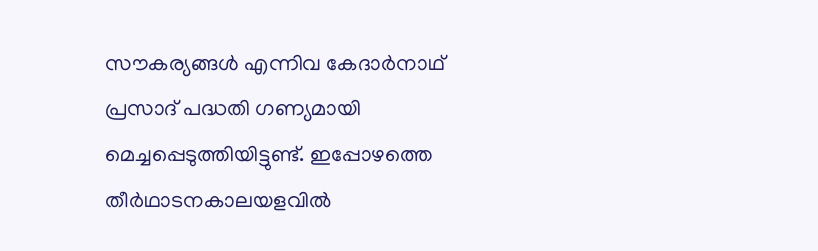സൗകര്യങ്ങള്‍ എന്നിവ കേദാര്‍നാഥ് പ്രസാദ് പദ്ധതി ഗണ്യമായി മെച്ചപ്പെടുത്തിയിട്ടുണ്ട്. ഇപ്പോഴത്തെ തീര്‍ഥാടനകാലയളവില്‍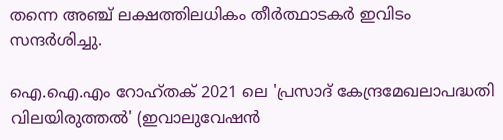തന്നെ അഞ്ച് ലക്ഷത്തിലധികം തീര്‍ത്ഥാടകര്‍ ഇവിടം സന്ദര്‍ശിച്ചു.

ഐ.ഐ.എം റോഹ്തക് 2021 ലെ 'പ്രസാദ് കേന്ദ്രമേഖലാപദ്ധതി വിലയിരുത്തല്‍' (ഇവാലുവേഷന്‍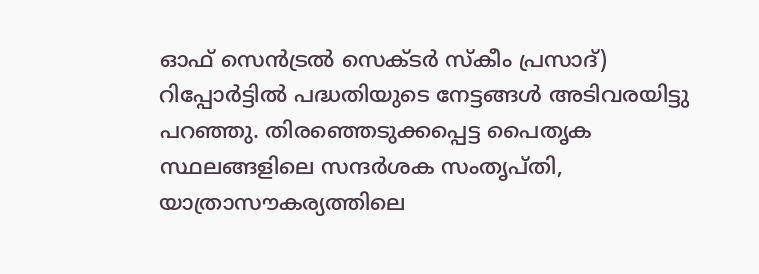ഓഫ് സെന്‍ട്രല്‍ സെക്ടര്‍ സ്‌കീം പ്രസാദ്) റിപ്പോര്‍ട്ടില്‍ പദ്ധതിയുടെ നേട്ടങ്ങള്‍ അടിവരയിട്ടു പറഞ്ഞു. തിരഞ്ഞെടുക്കപ്പെട്ട പൈതൃക സ്ഥലങ്ങളിലെ സന്ദര്‍ശക സംതൃപ്തി, യാത്രാസൗകര്യത്തിലെ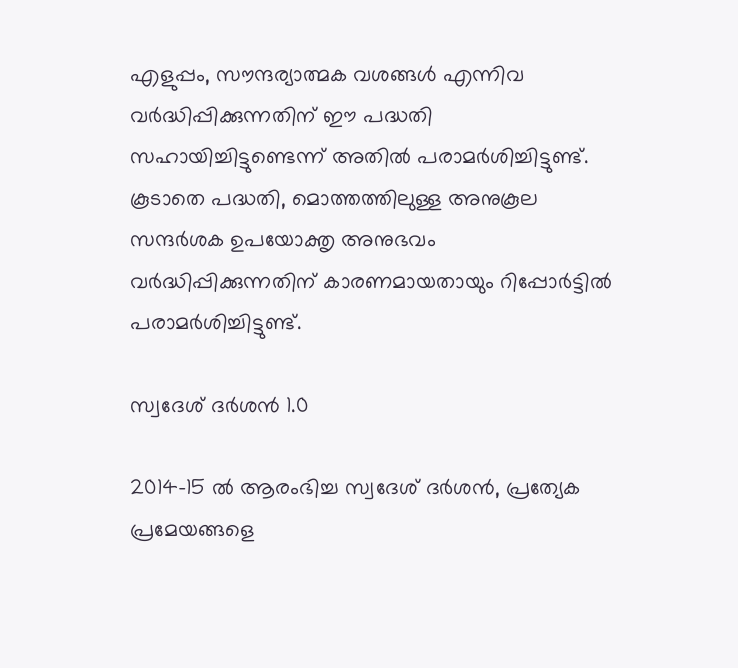എളുപ്പം, സൗന്ദര്യാത്മക വശങ്ങള്‍ എന്നിവ വര്‍ദ്ധിപ്പിക്കുന്നതിന് ഈ പദ്ധതി സഹായിച്ചിട്ടുണ്ടെന്ന് അതില്‍ പരാമര്‍ശിച്ചിട്ടുണ്ട്. കൂടാതെ പദ്ധതി, മൊത്തത്തിലുള്ള അനുകൂല സന്ദര്‍ശക ഉപയോക്തൃ അനുഭവം വര്‍ദ്ധിപ്പിക്കുന്നതിന് കാരണമായതായും റിപ്പോര്‍ട്ടില്‍ പരാമര്‍ശിച്ചിട്ടുണ്ട്.

സ്വദേശ് ദര്‍ശന്‍ 1.0

2014-15 ല്‍ ആരംഭിച്ച സ്വദേശ് ദര്‍ശന്‍, പ്രത്യേക പ്രമേയങ്ങളെ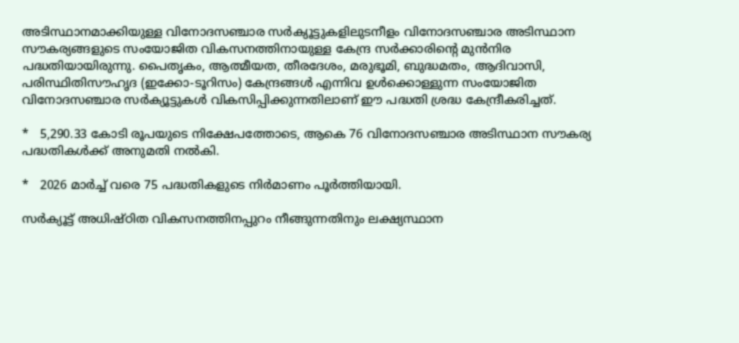അടിസ്ഥാനമാക്കിയുള്ള വിനോദസഞ്ചാര സര്‍ക്യൂട്ടുകളിലുടനീളം വിനോദസഞ്ചാര അടിസ്ഥാന സൗകര്യങ്ങളുടെ സംയോജിത വികസനത്തിനായുള്ള കേന്ദ്ര സര്‍ക്കാരിന്റെ മുന്‍നിര പദ്ധതിയായിരുന്നു. പൈതൃകം, ആത്മീയത, തീരദേശം, മരുഭൂമി, ബുദ്ധമതം, ആദിവാസി, പരിസ്ഥിതിസൗഹൃദ (ഇക്കോ-ടൂറിസം) കേന്ദ്രങ്ങള്‍ എന്നിവ ഉള്‍ക്കൊള്ളുന്ന സംയോജിത വിനോദസഞ്ചാര സര്‍ക്യൂട്ടുകള്‍ വികസിപ്പിക്കുന്നതിലാണ് ഈ പദ്ധതി ശ്രദ്ധ കേന്ദ്രീകരിച്ചത്.

*   5,290.33 കോടി രൂപയുടെ നിക്ഷേപത്തോടെ, ആകെ 76 വിനോദസഞ്ചാര അടിസ്ഥാന സൗകര്യ പദ്ധതികള്‍ക്ക് അനുമതി നല്‍കി.

*   2026 മാര്‍ച്ച് വരെ 75 പദ്ധതികളുടെ നിര്‍മാണം പൂര്‍ത്തിയായി.

സര്‍ക്യൂട്ട് അധിഷ്ഠിത വികസനത്തിനപ്പുറം നീങ്ങുന്നതിനും ലക്ഷ്യസ്ഥാന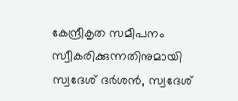കേന്ദ്രീകൃത സമീപനം സ്വീകരിക്കുന്നതിനുമായി സ്വദേശ് ദര്‍ശന്‍, സ്വദേശ്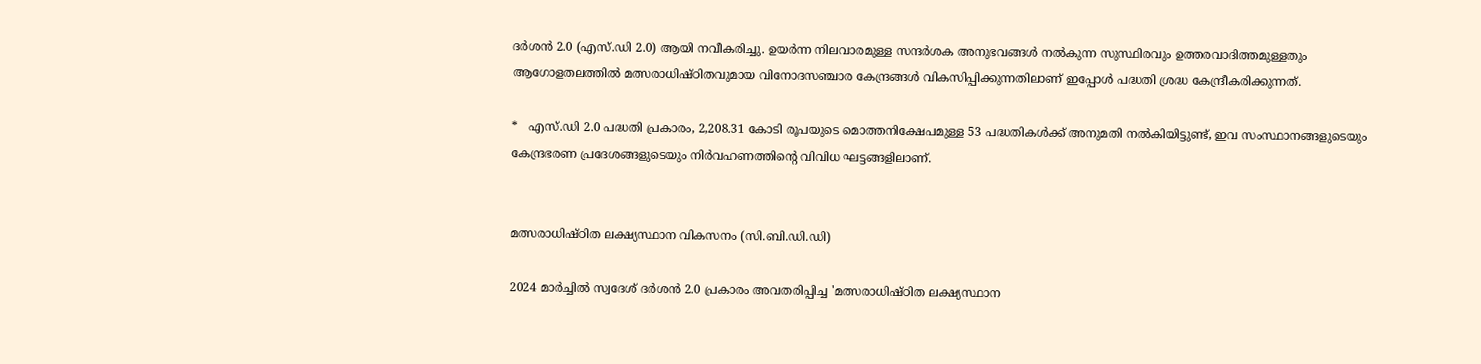ദര്‍ശന്‍ 2.0 (എസ്.ഡി 2.0) ആയി നവീകരിച്ചു. ഉയര്‍ന്ന നിലവാരമുള്ള സന്ദര്‍ശക അനുഭവങ്ങള്‍ നല്‍കുന്ന സുസ്ഥിരവും ഉത്തരവാദിത്തമുള്ളതും ആഗോളതലത്തില്‍ മത്സരാധിഷ്ഠിതവുമായ വിനോദസഞ്ചാര കേന്ദ്രങ്ങള്‍ വികസിപ്പിക്കുന്നതിലാണ് ഇപ്പോള്‍ പദ്ധതി ശ്രദ്ധ കേന്ദ്രീകരിക്കുന്നത്.

*   എസ്.ഡി 2.0 പദ്ധതി പ്രകാരം, 2,208.31 കോടി രൂപയുടെ മൊത്തനിക്ഷേപമുള്ള 53 പദ്ധതികള്‍ക്ക് അനുമതി നല്‍കിയിട്ടുണ്ട്, ഇവ സംസ്ഥാനങ്ങളുടെയും കേന്ദ്രഭരണ പ്രദേശങ്ങളുടെയും നിര്‍വഹണത്തിന്റെ വിവിധ ഘട്ടങ്ങളിലാണ്.


മത്സരാധിഷ്ഠിത ലക്ഷ്യസ്ഥാന വികസനം (സി.ബി.ഡി.ഡി)

2024 മാര്‍ച്ചില്‍ സ്വദേശ് ദര്‍ശന്‍ 2.0 പ്രകാരം അവതരിപ്പിച്ച 'മത്സരാധിഷ്ഠിത ലക്ഷ്യസ്ഥാന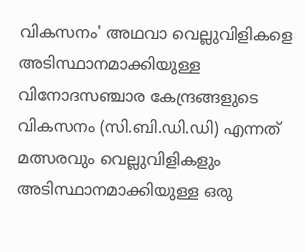വികസനം' അഥവാ വെല്ലുവിളികളെ അടിസ്ഥാനമാക്കിയുള്ള വിനോദസഞ്ചാര കേന്ദ്രങ്ങളുടെ വികസനം (സി.ബി.ഡി.ഡി) എന്നത് മത്സരവും വെല്ലുവിളികളും അടിസ്ഥാനമാക്കിയുള്ള ഒരു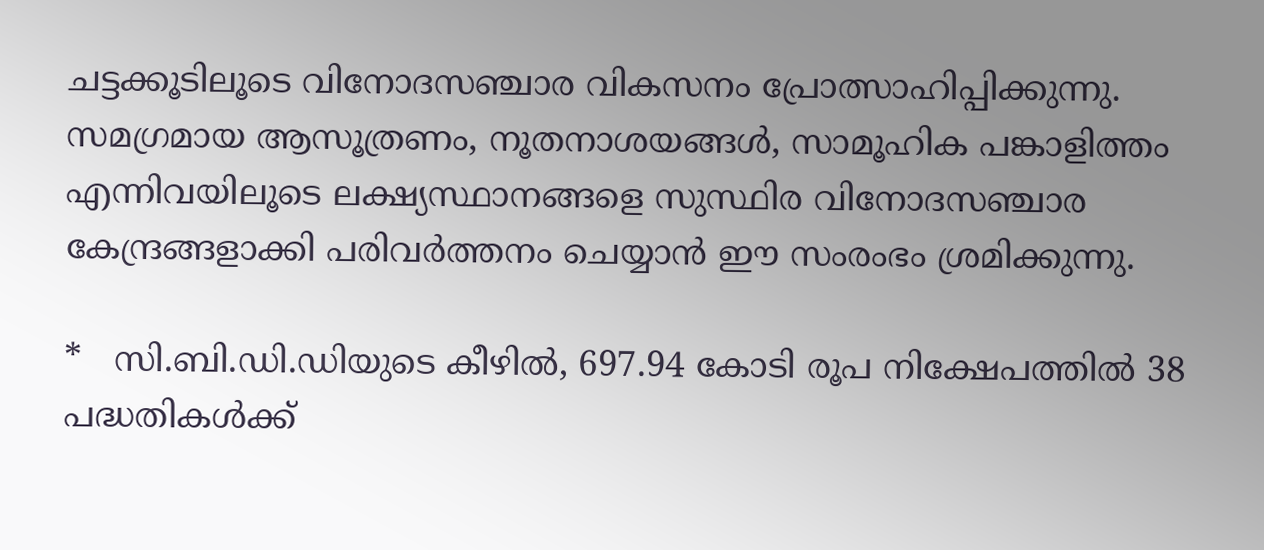ചട്ടക്കൂടിലൂടെ വിനോദസഞ്ചാര വികസനം പ്രോത്സാഹിപ്പിക്കുന്നു. സമഗ്രമായ ആസൂത്രണം, നൂതനാശയങ്ങള്‍, സാമൂഹിക പങ്കാളിത്തം എന്നിവയിലൂടെ ലക്ഷ്യസ്ഥാനങ്ങളെ സുസ്ഥിര വിനോദസഞ്ചാര കേന്ദ്രങ്ങളാക്കി പരിവര്‍ത്തനം ചെയ്യാന്‍ ഈ സംരംഭം ശ്രമിക്കുന്നു.

*   സി.ബി.ഡി.ഡിയുടെ കീഴില്‍, 697.94 കോടി രൂപ നിക്ഷേപത്തില്‍ 38 പദ്ധതികള്‍ക്ക്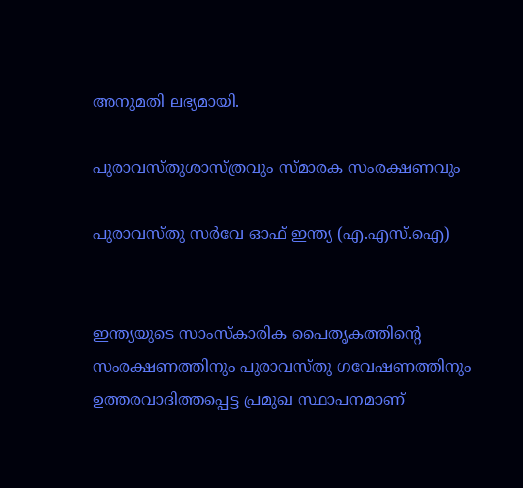അനുമതി ലഭ്യമായി.

പുരാവസ്തുശാസ്ത്രവും സ്മാരക സംരക്ഷണവും

പുരാവസ്തു സര്‍വേ ഓഫ് ഇന്ത്യ (എ.എസ്.ഐ)


ഇന്ത്യയുടെ സാംസ്‌കാരിക പൈതൃകത്തിന്റെ സംരക്ഷണത്തിനും പുരാവസ്തു ഗവേഷണത്തിനും ഉത്തരവാദിത്തപ്പെട്ട പ്രമുഖ സ്ഥാപനമാണ്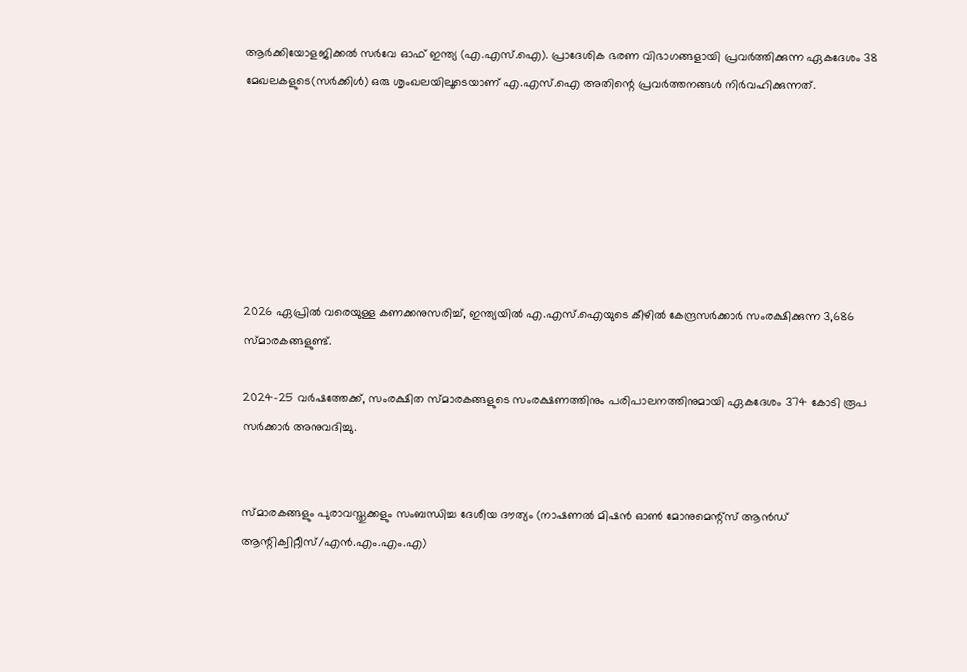ആര്‍ക്കിയോളജിക്കല്‍ സര്‍വേ ഓഫ് ഇന്ത്യ (എ.എസ്.ഐ). പ്രാദേശിക ഭരണ വിഭാഗങ്ങളായി പ്രവര്‍ത്തിക്കുന്ന ഏകദേശം 38 മേഖലകളുടെ(സര്‍ക്കിള്‍) ഒരു ശൃംഖലയിലൂടെയാണ് എ.എസ്.ഐ അതിന്റെ പ്രവര്‍ത്തനങ്ങള്‍ നിര്‍വഹിക്കുന്നത്.







2026 ഏപ്രില്‍ വരെയുള്ള കണക്കനുസരിച്ച്, ഇന്ത്യയില്‍ എ.എസ്.ഐയുടെ കീഴില്‍ കേന്ദ്രസര്‍ക്കാര്‍ സംരക്ഷിക്കുന്ന 3,686 സ്മാരകങ്ങളുണ്ട്.

2024-25 വര്‍ഷത്തേക്ക്, സംരക്ഷിത സ്മാരകങ്ങളുടെ സംരക്ഷണത്തിനും പരിപാലനത്തിനുമായി ഏകദേശം 374 കോടി രൂപ സര്‍ക്കാര്‍ അനുവദിച്ചു.


സ്മാരകങ്ങളും പുരാവസ്തുക്കളും സംബന്ധിച്ച ദേശീയ ദൗത്യം (നാഷണല്‍ മിഷന്‍ ഓണ്‍ മോനുമെന്റ്സ് ആന്‍ഡ് ആന്റിക്വിറ്റീസ്/എന്‍.എം.എം.എ)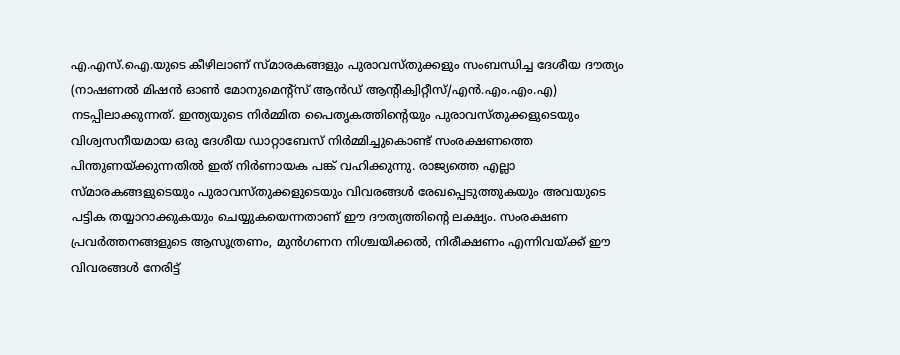എ.എസ്.ഐ.യുടെ കീഴിലാണ് സ്മാരകങ്ങളും പുരാവസ്തുക്കളും സംബന്ധിച്ച ദേശീയ ദൗത്യം (നാഷണല്‍ മിഷന്‍ ഓണ്‍ മോനുമെന്റ്സ് ആന്‍ഡ് ആന്റിക്വിറ്റീസ്/എന്‍.എം.എം.എ) നടപ്പിലാക്കുന്നത്. ഇന്ത്യയുടെ നിര്‍മ്മിത പൈതൃകത്തിന്റെയും പുരാവസ്തുക്കളുടെയും വിശ്വസനീയമായ ഒരു ദേശീയ ഡാറ്റാബേസ് നിര്‍മ്മിച്ചുകൊണ്ട് സംരക്ഷണത്തെ പിന്തുണയ്ക്കുന്നതില്‍ ഇത് നിര്‍ണായക പങ്ക് വഹിക്കുന്നു. രാജ്യത്തെ എല്ലാ സ്മാരകങ്ങളുടെയും പുരാവസ്തുക്കളുടെയും വിവരങ്ങള്‍ രേഖപ്പെടുത്തുകയും അവയുടെ പട്ടിക തയ്യാറാക്കുകയും ചെയ്യുകയെന്നതാണ് ഈ ദൗത്യത്തിന്റെ ലക്ഷ്യം. സംരക്ഷണ പ്രവര്‍ത്തനങ്ങളുടെ ആസൂത്രണം, മുന്‍ഗണന നിശ്ചയിക്കല്‍, നിരീക്ഷണം എന്നിവയ്ക്ക് ഈ വിവരങ്ങള്‍ നേരിട്ട്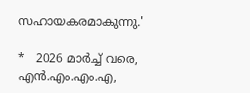സഹായകരമാകുന്നു.'

*   2026 മാര്‍ച്ച് വരെ, എന്‍.എം.എം.എ,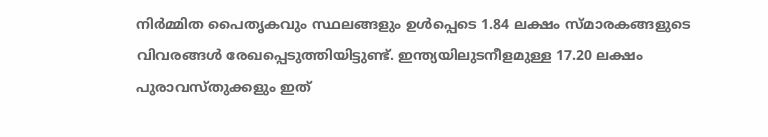നിര്‍മ്മിത പൈതൃകവും സ്ഥലങ്ങളും ഉള്‍പ്പെടെ 1.84 ലക്ഷം സ്മാരകങ്ങളുടെ വിവരങ്ങള്‍ രേഖപ്പെടുത്തിയിട്ടുണ്ട്. ഇന്ത്യയിലുടനീളമുള്ള 17.20 ലക്ഷം പുരാവസ്തുക്കളും ഇത്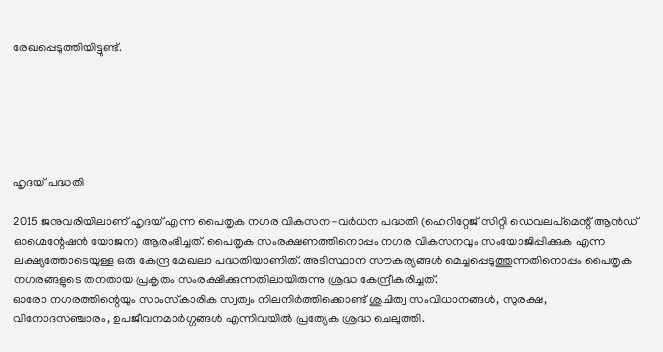രേഖപ്പെടുത്തിയിട്ടുണ്ട്.






ഹൃദയ് പദ്ധതി

2015 ജനുവരിയിലാണ് ഹൃദയ് എന്ന പൈതൃക നഗര വികസന-വര്‍ധന പദ്ധതി (ഹെറിറ്റേജ് സിറ്റി ഡെവലപ്‌മെന്റ് ആന്‍ഡ് ഓഗ്മെന്റേഷന്‍ യോജന) ആരംഭിച്ചത്. പൈതൃക സംരക്ഷണത്തിനൊപ്പം നഗര വികസനവും സംയോജിപ്പിക്കുക എന്ന ലക്ഷ്യത്തോടെയുള്ള ഒരു കേന്ദ്ര മേഖലാ പദ്ധതിയാണിത്. അടിസ്ഥാന സൗകര്യങ്ങള്‍ മെച്ചപ്പെടുത്തുന്നതിനൊപ്പം പൈതൃക നഗരങ്ങളുടെ തനതായ പ്രകൃതം സംരക്ഷിക്കുന്നതിലായിരുന്നു ശ്രദ്ധ കേന്ദ്രീകരിച്ചത്.
ഓരോ നഗരത്തിന്റെയും സാംസ്‌കാരിക സ്വത്വം നിലനിര്‍ത്തിക്കൊണ്ട് ശുചിത്വ സംവിധാനങ്ങള്‍, സുരക്ഷ, വിനോദസഞ്ചാരം, ഉപജീവനമാര്‍ഗ്ഗങ്ങള്‍ എന്നിവയില്‍ പ്രത്യേക ശ്രദ്ധ ചെലുത്തി.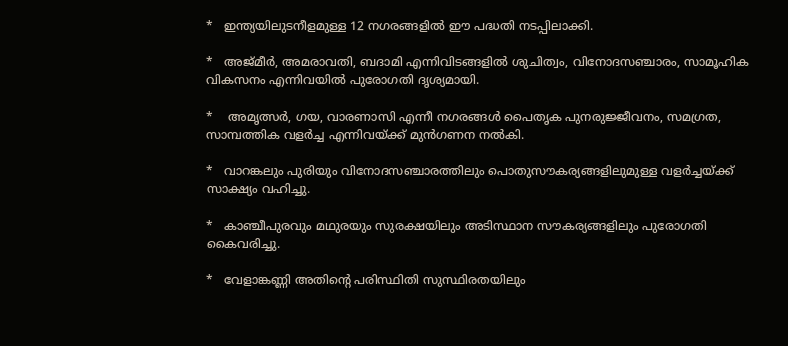*   ഇന്ത്യയിലുടനീളമുള്ള 12 നഗരങ്ങളില്‍ ഈ പദ്ധതി നടപ്പിലാക്കി.

*   അജ്മീര്‍, അമരാവതി, ബദാമി എന്നിവിടങ്ങളില്‍ ശുചിത്വം, വിനോദസഞ്ചാരം, സാമൂഹിക വികസനം എന്നിവയില്‍ പുരോഗതി ദൃശ്യമായി.

*    അമൃത്സര്‍, ഗയ, വാരണാസി എന്നീ നഗരങ്ങള്‍ പൈതൃക പുനരുജ്ജീവനം, സമഗ്രത, സാമ്പത്തിക വളര്‍ച്ച എന്നിവയ്ക്ക് മുന്‍ഗണന നല്‍കി.

*   വാറങ്കലും പുരിയും വിനോദസഞ്ചാരത്തിലും പൊതുസൗകര്യങ്ങളിലുമുള്ള വളര്‍ച്ചയ്ക്ക് സാക്ഷ്യം വഹിച്ചു.

*   കാഞ്ചീപുരവും മഥുരയും സുരക്ഷയിലും അടിസ്ഥാന സൗകര്യങ്ങളിലും പുരോഗതി കൈവരിച്ചു.

*   വേളാങ്കണ്ണി അതിന്റെ പരിസ്ഥിതി സുസ്ഥിരതയിലും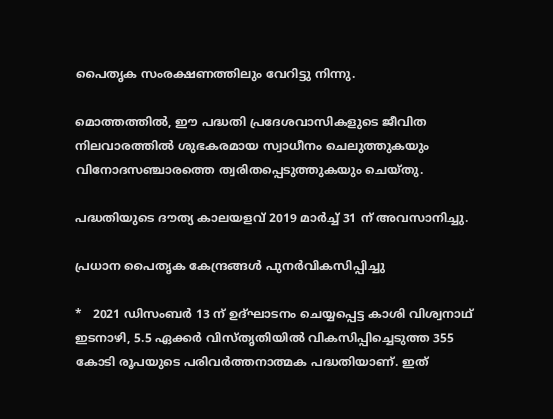പൈതൃക സംരക്ഷണത്തിലും വേറിട്ടു നിന്നു.

മൊത്തത്തില്‍, ഈ പദ്ധതി പ്രദേശവാസികളുടെ ജീവിത നിലവാരത്തില്‍ ശുഭകരമായ സ്വാധീനം ചെലുത്തുകയും വിനോദസഞ്ചാരത്തെ ത്വരിതപ്പെടുത്തുകയും ചെയ്തു.

പദ്ധതിയുടെ ദൗത്യ കാലയളവ് 2019 മാര്‍ച്ച് 31 ന് അവസാനിച്ചു.

പ്രധാന പൈതൃക കേന്ദ്രങ്ങള്‍ പുനര്‍വികസിപ്പിച്ചു

*   2021 ഡിസംബര്‍ 13 ന് ഉദ്ഘാടനം ചെയ്യപ്പെട്ട കാശി വിശ്വനാഥ് ഇടനാഴി, 5.5 ഏക്കര്‍ വിസ്തൃതിയില്‍ വികസിപ്പിച്ചെടുത്ത 355 കോടി രൂപയുടെ പരിവര്‍ത്തനാത്മക പദ്ധതിയാണ്. ഇത്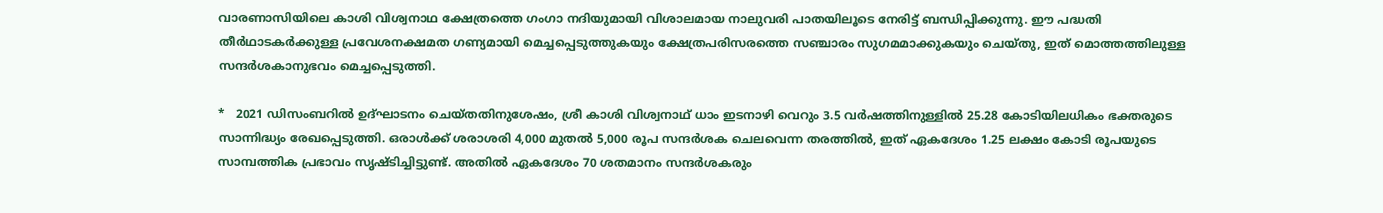വാരണാസിയിലെ കാശി വിശ്വനാഥ ക്ഷേത്രത്തെ ഗംഗാ നദിയുമായി വിശാലമായ നാലുവരി പാതയിലൂടെ നേരിട്ട് ബന്ധിപ്പിക്കുന്നു. ഈ പദ്ധതി തീര്‍ഥാടകര്‍ക്കുള്ള പ്രവേശനക്ഷമത ഗണ്യമായി മെച്ചപ്പെടുത്തുകയും ക്ഷേത്രപരിസരത്തെ സഞ്ചാരം സുഗമമാക്കുകയും ചെയ്തു, ഇത് മൊത്തത്തിലുള്ള സന്ദര്‍ശകാനുഭവം മെച്ചപ്പെടുത്തി.

*   2021 ഡിസംബറില്‍ ഉദ്ഘാടനം ചെയ്തതിനുശേഷം, ശ്രീ കാശി വിശ്വനാഥ് ധാം ഇടനാഴി വെറും 3.5 വര്‍ഷത്തിനുള്ളില്‍ 25.28 കോടിയിലധികം ഭക്തരുടെ സാന്നിദ്ധ്യം രേഖപ്പെടുത്തി. ഒരാള്‍ക്ക് ശരാശരി 4,000 മുതല്‍ 5,000 രൂപ സന്ദര്‍ശക ചെലവെന്ന തരത്തില്‍, ഇത് ഏകദേശം 1.25 ലക്ഷം കോടി രൂപയുടെ സാമ്പത്തിക പ്രഭാവം സൃഷ്ടിച്ചിട്ടുണ്ട്. അതില്‍ ഏകദേശം 70 ശതമാനം സന്ദര്‍ശകരും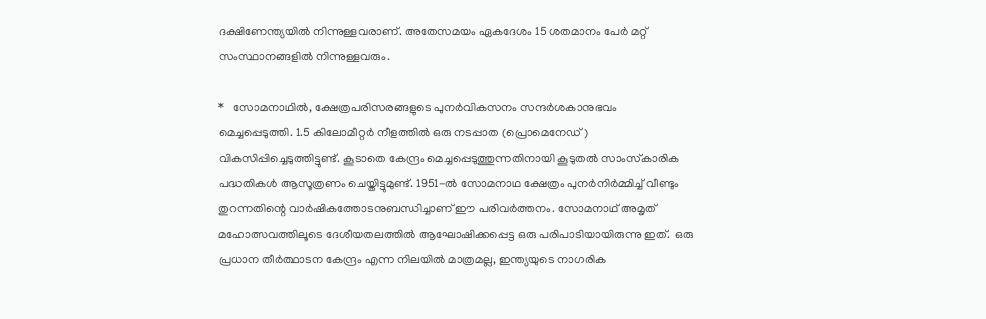ദക്ഷിണേന്ത്യയില്‍ നിന്നുള്ളവരാണ്. അതേസമയം ഏകദേശം 15 ശതമാനം പേര്‍ മറ്റ് സംസ്ഥാനങ്ങളില്‍ നിന്നുള്ളവരും.

*   സോമനാഥില്‍, ക്ഷേത്രപരിസരങ്ങളുടെ പുനര്‍വികസനം സന്ദര്‍ശകാനുഭവം മെച്ചപ്പെടുത്തി. 1.5 കിലോമീറ്റര്‍ നീളത്തില്‍ ഒരു നടപ്പാത (പ്രൊമെനേഡ്) വികസിപ്പിച്ചെടുത്തിട്ടുണ്ട്. കൂടാതെ കേന്ദ്രം മെച്ചപ്പെടുത്തുന്നതിനായി കൂടുതല്‍ സാംസ്‌കാരിക പദ്ധതികള്‍ ആസൂത്രണം ചെയ്തിട്ടുമുണ്ട്. 1951-ല്‍ സോമനാഥ ക്ഷേത്രം പുനര്‍നിര്‍മ്മിച്ച് വീണ്ടും തുറന്നതിന്റെ വാര്‍ഷികത്തോടനുബന്ധിച്ചാണ് ഈ പരിവര്‍ത്തനം. സോമനാഥ് അമൃത് മഹോത്സവത്തിലൂടെ ദേശീയതലത്തില്‍ ആഘോഷിക്കപ്പെട്ട ഒരു പരിപാടിയായിരുന്നു ഇത്.  ഒരു പ്രധാന തീര്‍ത്ഥാടന കേന്ദ്രം എന്ന നിലയില്‍ മാത്രമല്ല, ഇന്ത്യയുടെ നാഗരിക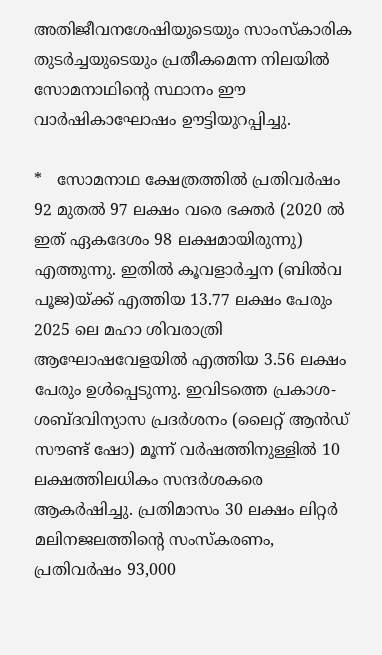അതിജീവനശേഷിയുടെയും സാംസ്‌കാരിക തുടര്‍ച്ചയുടെയും പ്രതീകമെന്ന നിലയില്‍ സോമനാഥിന്റെ സ്ഥാനം ഈ വാര്‍ഷികാഘോഷം ഊട്ടിയുറപ്പിച്ചു.

*   സോമനാഥ ക്ഷേത്രത്തില്‍ പ്രതിവര്‍ഷം 92 മുതല്‍ 97 ലക്ഷം വരെ ഭക്തര്‍ (2020 ല്‍ ഇത് ഏകദേശം 98 ലക്ഷമായിരുന്നു) എത്തുന്നു. ഇതില്‍ കൂവളാര്‍ച്ചന (ബില്‍വ പൂജ)യ്ക്ക് എത്തിയ 13.77 ലക്ഷം പേരും 2025 ലെ മഹാ ശിവരാത്രി ആഘോഷവേളയില്‍ എത്തിയ 3.56 ലക്ഷം പേരും ഉള്‍പ്പെടുന്നു. ഇവിടത്തെ പ്രകാശ-ശബ്ദവിന്യാസ പ്രദര്‍ശനം (ലൈറ്റ് ആന്‍ഡ് സൗണ്ട് ഷോ) മൂന്ന് വര്‍ഷത്തിനുള്ളില്‍ 10 ലക്ഷത്തിലധികം സന്ദര്‍ശകരെ ആകര്‍ഷിച്ചു. പ്രതിമാസം 30 ലക്ഷം ലിറ്റര്‍ മലിനജലത്തിന്റെ സംസ്‌കരണം, പ്രതിവര്‍ഷം 93,000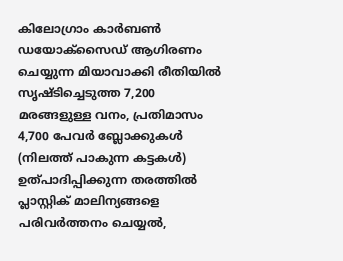കിലോഗ്രാം കാര്‍ബണ്‍ ഡയോക്സൈഡ് ആഗിരണം ചെയ്യുന്ന മിയാവാക്കി രീതിയില്‍ സൃഷ്ടിച്ചെടുത്ത 7,200 മരങ്ങളുള്ള വനം, പ്രതിമാസം 4,700 പേവര്‍ ബ്ലോക്കുകള്‍ (നിലത്ത് പാകുന്ന കട്ടകള്‍) ഉത്പാദിപ്പിക്കുന്ന തരത്തില്‍ പ്ലാസ്റ്റിക് മാലിന്യങ്ങളെ പരിവര്‍ത്തനം ചെയ്യല്‍,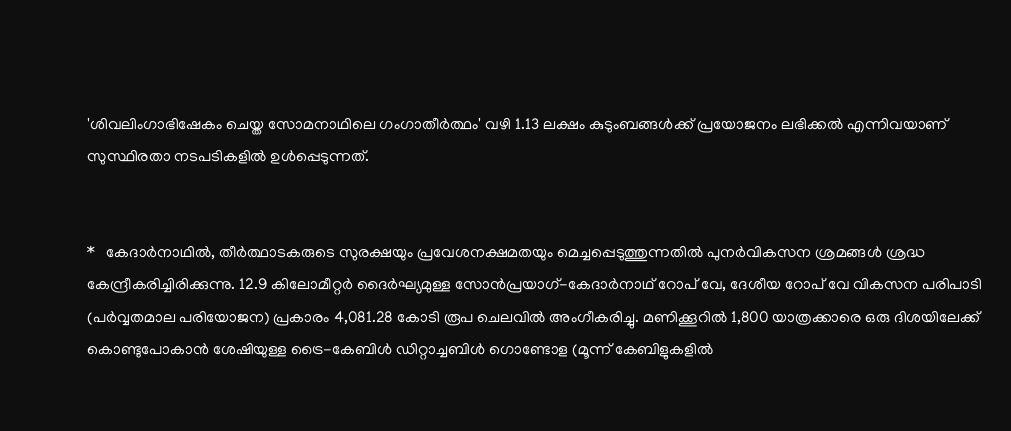'ശിവലിംഗാഭിഷേകം ചെയ്ത സോമനാഥിലെ ഗംഗാതീര്‍ത്ഥം' വഴി 1.13 ലക്ഷം കുടുംബങ്ങള്‍ക്ക് പ്രയോജനം ലഭിക്കല്‍ എന്നിവയാണ് സുസ്ഥിരതാ നടപടികളില്‍ ഉള്‍പ്പെടുന്നത്.


*   കേദാര്‍നാഥില്‍, തീര്‍ത്ഥാടകരുടെ സുരക്ഷയും പ്രവേശനക്ഷമതയും മെച്ചപ്പെടുത്തുന്നതില്‍ പുനര്‍വികസന ശ്രമങ്ങള്‍ ശ്രദ്ധ കേന്ദ്രീകരിച്ചിരിക്കുന്നു. 12.9 കിലോമീറ്റര്‍ ദൈര്‍ഘ്യമുള്ള സോന്‍പ്രയാഗ്-കേദാര്‍നാഥ് റോപ് വേ, ദേശീയ റോപ് വേ വികസന പരിപാടി (പര്‍വ്വതമാല പരിയോജന) പ്രകാരം 4,081.28 കോടി രൂപ ചെലവില്‍ അംഗീകരിച്ചു. മണിക്കൂറില്‍ 1,800 യാത്രക്കാരെ ഒരു ദിശയിലേക്ക് കൊണ്ടുപോകാന്‍ ശേഷിയുള്ള ട്രൈ-കേബിള്‍ ഡിറ്റാച്ചബിള്‍ ഗൊണ്ടോള (മൂന്ന് കേബിളുകളില്‍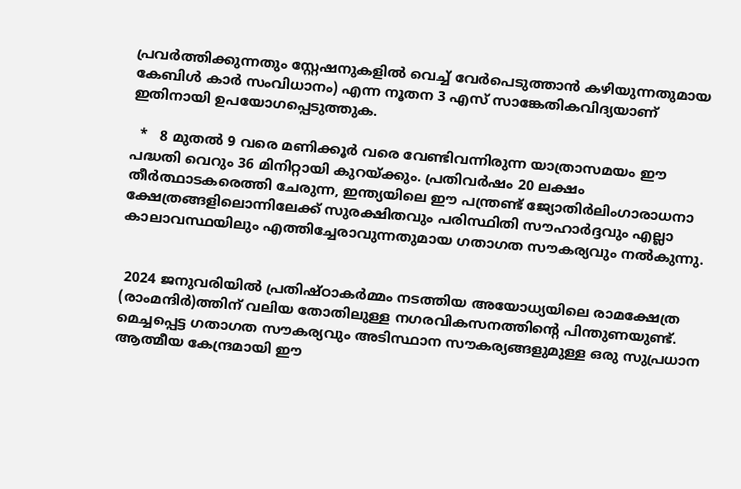പ്രവര്‍ത്തിക്കുന്നതും സ്റ്റേഷനുകളില്‍ വെച്ച് വേര്‍പെടുത്താന്‍ കഴിയുന്നതുമായ കേബിള്‍ കാര്‍ സംവിധാനം) എന്ന നൂതന 3 എസ് സാങ്കേതികവിദ്യയാണ് ഇതിനായി ഉപയോഗപ്പെടുത്തുക.

  *   8 മുതല്‍ 9 വരെ മണിക്കൂര്‍ വരെ വേണ്ടിവന്നിരുന്ന യാത്രാസമയം ഈ പദ്ധതി വെറും 36 മിനിറ്റായി കുറയ്ക്കും. പ്രതിവര്‍ഷം 20 ലക്ഷം തീര്‍ത്ഥാടകരെത്തി ചേരുന്ന, ഇന്ത്യയിലെ ഈ പന്ത്രണ്ട് ജ്യോതിര്‍ലിംഗാരാധനാ ക്ഷേത്രങ്ങളിലൊന്നിലേക്ക് സുരക്ഷിതവും പരിസ്ഥിതി സൗഹാര്‍ദ്ദവും എല്ലാ കാലാവസ്ഥയിലും എത്തിച്ചേരാവുന്നതുമായ ഗതാഗത സൗകര്യവും നല്‍കുന്നു.


 2024 ജനുവരിയില്‍ പ്രതിഷ്ഠാകര്‍മ്മം നടത്തിയ അയോധ്യയിലെ രാമക്ഷേത്ര (രാംമന്ദിര്‍)ത്തിന് വലിയ തോതിലുള്ള നഗരവികസനത്തിന്റെ പിന്തുണയുണ്ട്. മെച്ചപ്പെട്ട ഗതാഗത സൗകര്യവും അടിസ്ഥാന സൗകര്യങ്ങളുമുള്ള ഒരു സുപ്രധാന ആത്മീയ കേന്ദ്രമായി ഈ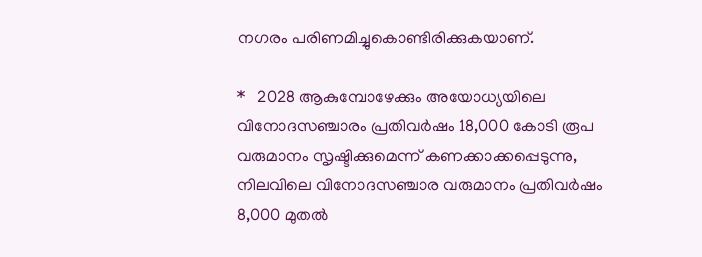നഗരം പരിണമിച്ചുകൊണ്ടിരിക്കുകയാണ്.

*   2028 ആകുമ്പോഴേക്കും അയോധ്യയിലെ വിനോദസഞ്ചാരം പ്രതിവര്‍ഷം 18,000 കോടി രൂപ വരുമാനം സൃഷ്ടിക്കുമെന്ന് കണക്കാക്കപ്പെടുന്നു, നിലവിലെ വിനോദസഞ്ചാര വരുമാനം പ്രതിവര്‍ഷം 8,000 മുതല്‍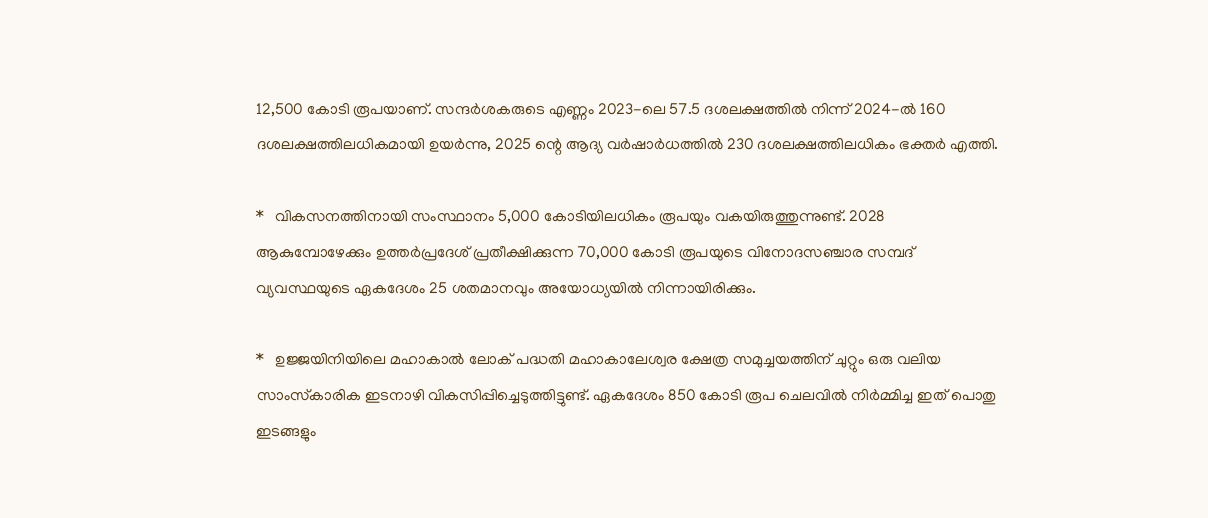12,500 കോടി രൂപയാണ്. സന്ദര്‍ശകരുടെ എണ്ണം 2023-ലെ 57.5 ദശലക്ഷത്തില്‍ നിന്ന് 2024-ല്‍ 160 ദശലക്ഷത്തിലധികമായി ഉയര്‍ന്നു, 2025 ന്റെ ആദ്യ വര്‍ഷാര്‍ധത്തില്‍ 230 ദശലക്ഷത്തിലധികം ഭക്തര്‍ എത്തി.

*   വികസനത്തിനായി സംസ്ഥാനം 5,000 കോടിയിലധികം രൂപയും വകയിരുത്തുന്നുണ്ട്. 2028 ആകുമ്പോഴേക്കും ഉത്തര്‍പ്രദേശ് പ്രതീക്ഷിക്കുന്ന 70,000 കോടി രൂപയുടെ വിനോദസഞ്ചാര സമ്പദ് വ്യവസ്ഥയുടെ ഏകദേശം 25 ശതമാനവും അയോധ്യയില്‍ നിന്നായിരിക്കും.

*   ഉജ്ജയിനിയിലെ മഹാകാല്‍ ലോക് പദ്ധതി മഹാകാലേശ്വര ക്ഷേത്ര സമുച്ചയത്തിന് ചുറ്റും ഒരു വലിയ സാംസ്‌കാരിക ഇടനാഴി വികസിപ്പിച്ചെടുത്തിട്ടുണ്ട്. ഏകദേശം 850 കോടി രൂപ ചെലവില്‍ നിര്‍മ്മിച്ച ഇത് പൊതു ഇടങ്ങളും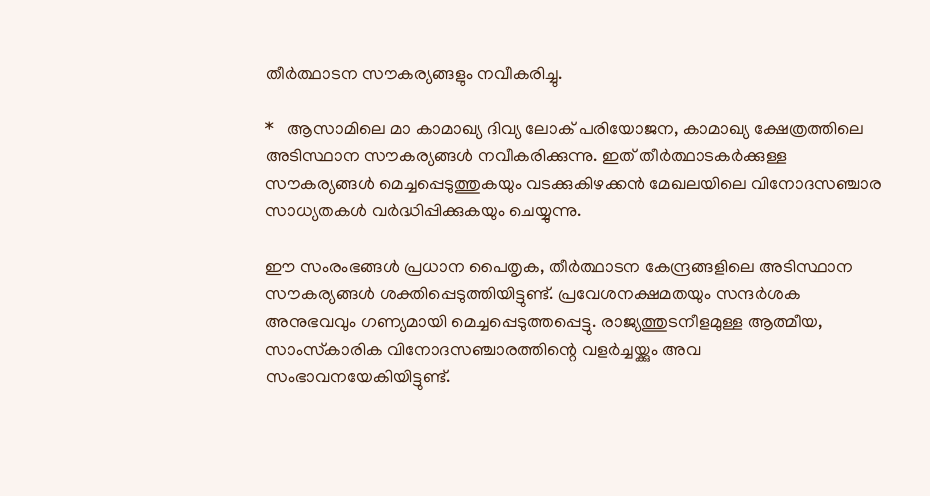തീര്‍ത്ഥാടന സൗകര്യങ്ങളും നവീകരിച്ചു.

*   ആസാമിലെ മാ കാമാഖ്യ ദിവ്യ ലോക് പരിയോജന, കാമാഖ്യ ക്ഷേത്രത്തിലെ അടിസ്ഥാന സൗകര്യങ്ങള്‍ നവീകരിക്കുന്നു. ഇത് തീര്‍ത്ഥാടകര്‍ക്കുള്ള സൗകര്യങ്ങള്‍ മെച്ചപ്പെടുത്തുകയും വടക്കുകിഴക്കന്‍ മേഖലയിലെ വിനോദസഞ്ചാര സാധ്യതകള്‍ വര്‍ദ്ധിപ്പിക്കുകയും ചെയ്യുന്നു.

ഈ സംരംഭങ്ങള്‍ പ്രധാന പൈതൃക, തീര്‍ത്ഥാടന കേന്ദ്രങ്ങളിലെ അടിസ്ഥാന സൗകര്യങ്ങള്‍ ശക്തിപ്പെടുത്തിയിട്ടുണ്ട്. പ്രവേശനക്ഷമതയും സന്ദര്‍ശക അനുഭവവും ഗണ്യമായി മെച്ചപ്പെടുത്തപ്പെട്ടു. രാജ്യത്തുടനീളമുള്ള ആത്മീയ, സാംസ്‌കാരിക വിനോദസഞ്ചാരത്തിന്റെ വളര്‍ച്ചയ്ക്കും അവ സംഭാവനയേകിയിട്ടുണ്ട്.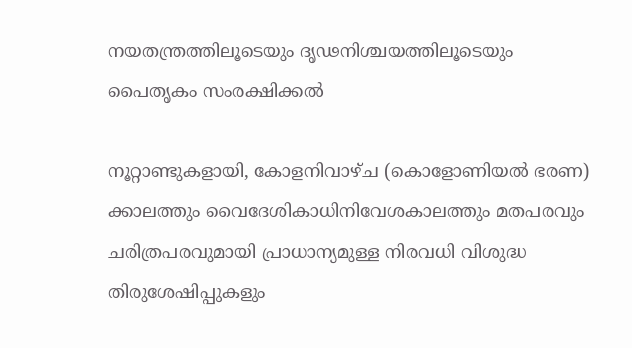നയതന്ത്രത്തിലൂടെയും ദൃഢനിശ്ചയത്തിലൂടെയും പൈതൃകം സംരക്ഷിക്കല്‍

നൂറ്റാണ്ടുകളായി, കോളനിവാഴ്ച (കൊളോണിയല്‍ ഭരണ) ക്കാലത്തും വൈദേശികാധിനിവേശകാലത്തും മതപരവും ചരിത്രപരവുമായി പ്രാധാന്യമുള്ള നിരവധി വിശുദ്ധ തിരുശേഷിപ്പുകളും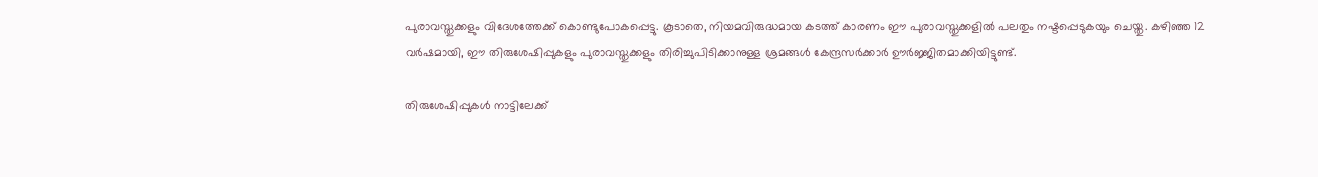പുരാവസ്തുക്കളും വിദേശത്തേക്ക് കൊണ്ടുപോകപ്പെട്ടു. കൂടാതെ, നിയമവിരുദ്ധമായ കടത്ത് കാരണം ഈ പുരാവസ്തുക്കളില്‍ പലതും നഷ്ടപ്പെടുകയും ചെയ്തു. കഴിഞ്ഞ 12 വര്‍ഷമായി, ഈ തിരുശേഷിപ്പുകളും പുരാവസ്തുക്കളും തിരിച്ചുപിടിക്കാനുള്ള ശ്രമങ്ങള്‍ കേന്ദ്രസര്‍ക്കാര്‍ ഊര്‍ജ്ജിതമാക്കിയിട്ടുണ്ട്.

തിരുശേഷിപ്പുകള്‍ നാട്ടിലേക്ക്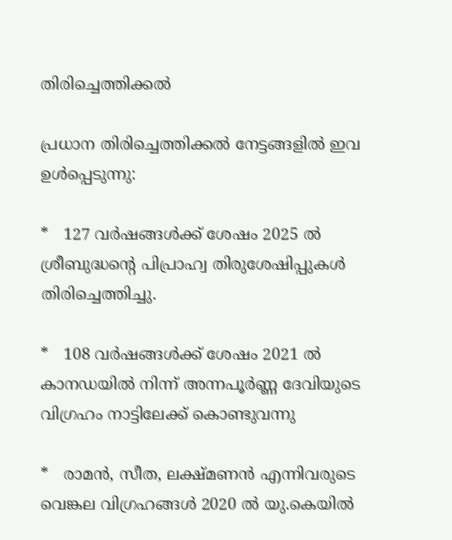തിരിച്ചെത്തിക്കല്‍

പ്രധാന തിരിച്ചെത്തിക്കല്‍ നേട്ടങ്ങളില്‍ ഇവ ഉള്‍പ്പെടുന്നു:

*   127 വര്‍ഷങ്ങള്‍ക്ക് ശേഷം 2025 ല്‍ ശ്രീബുദ്ധന്റെ പിപ്രാഹ്വ തിരുശേഷിപ്പുകള്‍ തിരിച്ചെത്തിച്ചു.

*   108 വര്‍ഷങ്ങള്‍ക്ക് ശേഷം 2021 ല്‍ കാനഡയില്‍ നിന്ന് അന്നപൂര്‍ണ്ണ ദേവിയുടെ വിഗ്രഹം നാട്ടിലേക്ക് കൊണ്ടുവന്നു

*   രാമന്‍, സീത, ലക്ഷ്മണന്‍ എന്നിവരുടെ വെങ്കല വിഗ്രഹങ്ങള്‍ 2020 ല്‍ യു.കെയില്‍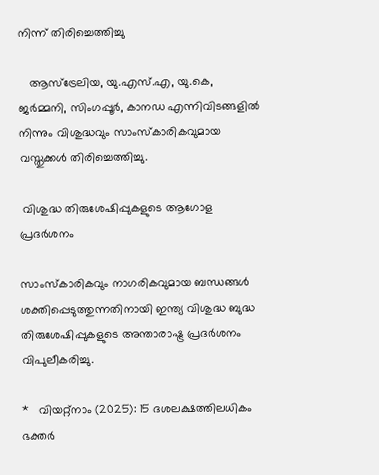നിന്ന് തിരിച്ചെത്തിച്ചു

   ആസ്ട്രേലിയ, യു.എസ്.എ, യു.കെ, ജര്‍മ്മനി, സിംഗപ്പൂര്‍, കാനഡ എന്നിവിടങ്ങളില്‍ നിന്നും വിശുദ്ധവും സാംസ്‌കാരികവുമായ വസ്തുക്കള്‍ തിരിച്ചെത്തിച്ചു.

 വിശുദ്ധ തിരുശേഷിപ്പുകളുടെ ആഗോള പ്രദര്‍ശനം

സാംസ്‌കാരികവും നാഗരികവുമായ ബന്ധങ്ങള്‍ ശക്തിപ്പെടുത്തുന്നതിനായി ഇന്ത്യ വിശുദ്ധ ബുദ്ധ തിരുശേഷിപ്പുകളുടെ അന്താരാഷ്ട്ര പ്രദര്‍ശനം വിപുലീകരിച്ചു.

*   വിയറ്റ്നാം (2025): 15 ദശലക്ഷത്തിലധികം ഭക്തര്‍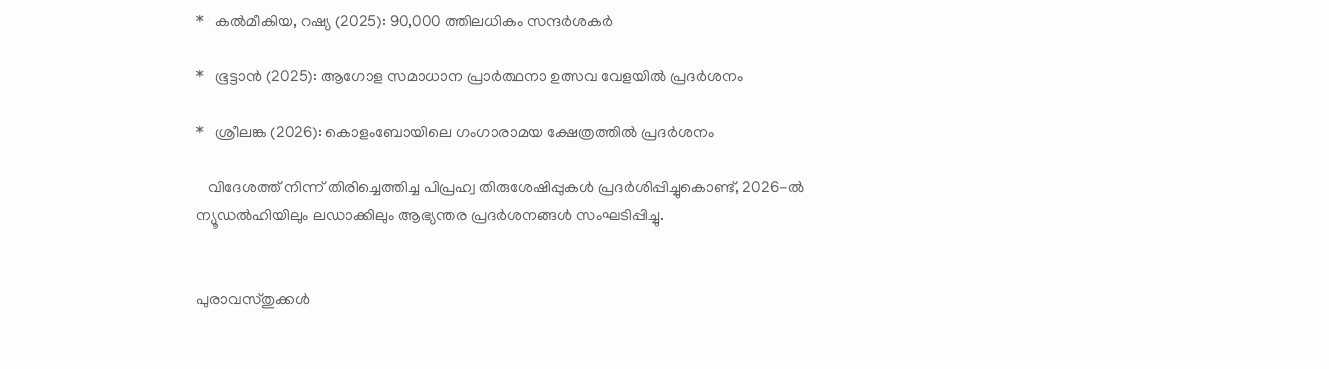*   കല്‍മീകിയ, റഷ്യ (2025): 90,000 ത്തിലധികം സന്ദര്‍ശകര്‍

*   ഭൂട്ടാന്‍ (2025): ആഗോള സമാധാന പ്രാര്‍ത്ഥനാ ഉത്സവ വേളയില്‍ പ്രദര്‍ശനം

*   ശ്രീലങ്ക (2026): കൊളംബോയിലെ ഗംഗാരാമയ ക്ഷേത്രത്തില്‍ പ്രദര്‍ശനം

   വിദേശത്ത് നിന്ന് തിരിച്ചെത്തിച്ച പിപ്രഹ്വ തിരുശേഷിപ്പുകള്‍ പ്രദര്‍ശിപ്പിച്ചുകൊണ്ട്, 2026-ല്‍ ന്യൂഡല്‍ഹിയിലും ലഡാക്കിലും ആഭ്യന്തര പ്രദര്‍ശനങ്ങള്‍ സംഘടിപ്പിച്ചു.


പുരാവസ്തുക്കള്‍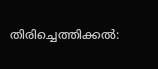തിരിച്ചെത്തിക്കല്‍: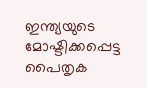ഇന്ത്യയുടെ മോഷ്ടിക്കപ്പെട്ട പൈതൃക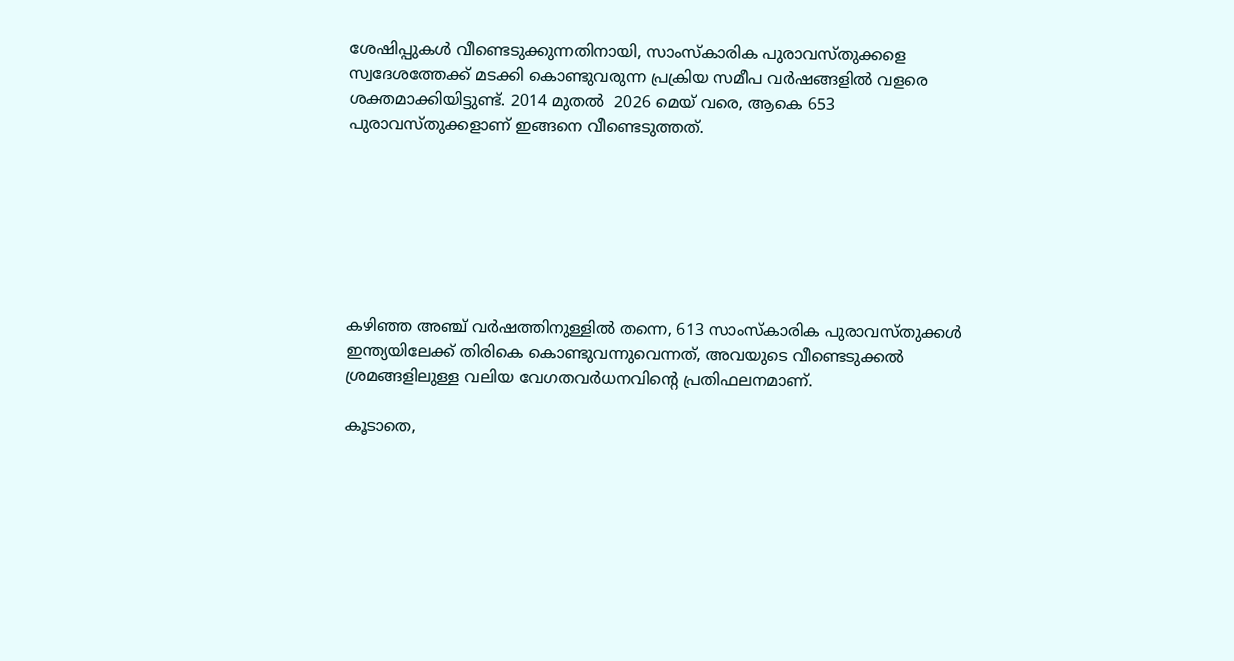ശേഷിപ്പുകള്‍ വീണ്ടെടുക്കുന്നതിനായി, സാംസ്‌കാരിക പുരാവസ്തുക്കളെ സ്വദേശത്തേക്ക് മടക്കി കൊണ്ടുവരുന്ന പ്രക്രിയ സമീപ വര്‍ഷങ്ങളില്‍ വളരെ ശക്തമാക്കിയിട്ടുണ്ട്. 2014 മുതല്‍  2026 മെയ് വരെ, ആകെ 653 പുരാവസ്തുക്കളാണ് ഇങ്ങനെ വീണ്ടെടുത്തത്.







കഴിഞ്ഞ അഞ്ച് വര്‍ഷത്തിനുള്ളില്‍ തന്നെ, 613 സാംസ്‌കാരിക പുരാവസ്തുക്കള്‍ ഇന്ത്യയിലേക്ക് തിരികെ കൊണ്ടുവന്നുവെന്നത്, അവയുടെ വീണ്ടെടുക്കല്‍ ശ്രമങ്ങളിലുള്ള വലിയ വേഗതവര്‍ധനവിന്റെ പ്രതിഫലനമാണ്.

കൂടാതെ,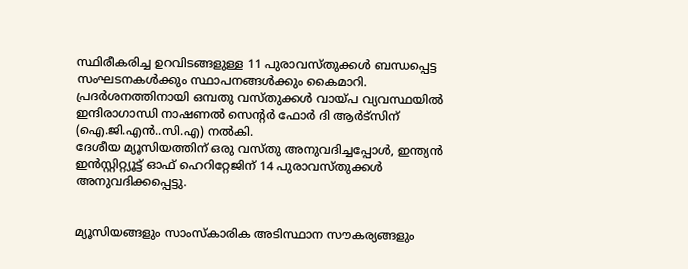സ്ഥിരീകരിച്ച ഉറവിടങ്ങളുള്ള 11 പുരാവസ്തുക്കള്‍ ബന്ധപ്പെട്ട സംഘടനകള്‍ക്കും സ്ഥാപനങ്ങള്‍ക്കും കൈമാറി. പ്രദര്‍ശനത്തിനായി ഒമ്പതു വസ്തുക്കള്‍ വായ്പ വ്യവസ്ഥയില്‍ ഇന്ദിരാഗാന്ധി നാഷണല്‍ സെന്റര്‍ ഫോര്‍ ദി ആര്‍ട്‌സിന് (ഐ.ജി.എന്‍..സി.എ) നല്‍കി.
ദേശീയ മ്യൂസിയത്തിന് ഒരു വസ്തു അനുവദിച്ചപ്പോള്‍, ഇന്ത്യന്‍ ഇന്‍സ്റ്റിറ്റ്യൂട്ട് ഓഫ് ഹെറിറ്റേജിന് 14 പുരാവസ്തുക്കള്‍ അനുവദിക്കപ്പെട്ടു.


മ്യൂസിയങ്ങളും സാംസ്‌കാരിക അടിസ്ഥാന സൗകര്യങ്ങളും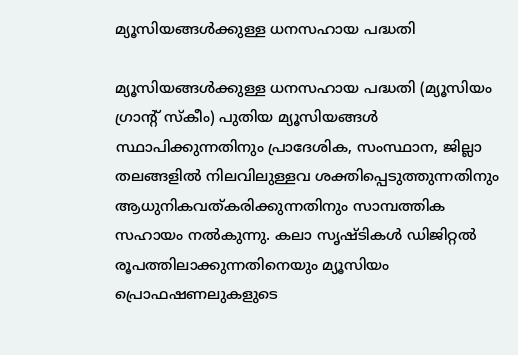മ്യൂസിയങ്ങള്‍ക്കുള്ള ധനസഹായ പദ്ധതി

മ്യൂസിയങ്ങള്‍ക്കുള്ള ധനസഹായ പദ്ധതി (മ്യൂസിയം ഗ്രാന്റ് സ്‌കീം) പുതിയ മ്യൂസിയങ്ങള്‍ സ്ഥാപിക്കുന്നതിനും പ്രാദേശിക, സംസ്ഥാന, ജില്ലാ തലങ്ങളില്‍ നിലവിലുള്ളവ ശക്തിപ്പെടുത്തുന്നതിനും ആധുനികവത്കരിക്കുന്നതിനും സാമ്പത്തിക സഹായം നല്‍കുന്നു. കലാ സൃഷ്ടികള്‍ ഡിജിറ്റല്‍ രൂപത്തിലാക്കുന്നതിനെയും മ്യൂസിയം പ്രൊഫഷണലുകളുടെ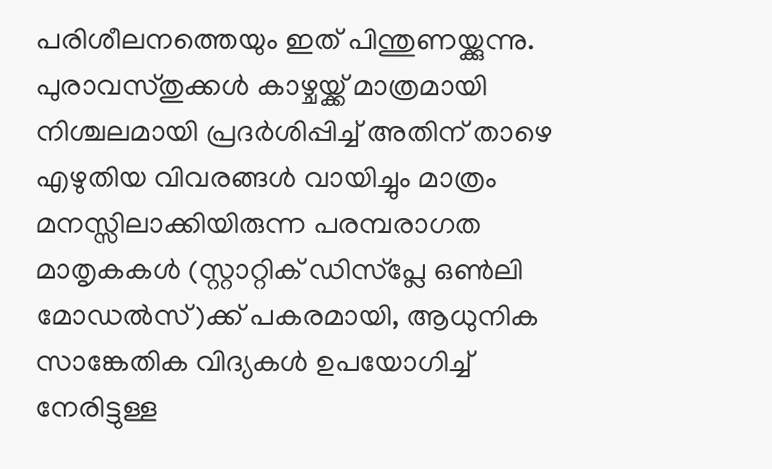പരിശീലനത്തെയും ഇത് പിന്തുണയ്ക്കുന്നു. പുരാവസ്തുക്കള്‍ കാഴ്ചയ്ക്ക് മാത്രമായി നിശ്ചലമായി പ്രദര്‍ശിപ്പിച്ച് അതിന് താഴെ എഴുതിയ വിവരങ്ങള്‍ വായിച്ചും മാത്രം മനസ്സിലാക്കിയിരുന്ന പരമ്പരാഗത മാതൃകകള്‍ (സ്റ്റാറ്റിക് ഡിസ്പ്ലേ ഒണ്‍ലി മോഡല്‍സ്)ക്ക് പകരമായി, ആധുനിക സാങ്കേതിക വിദ്യകള്‍ ഉപയോഗിച്ച് നേരിട്ടുള്ള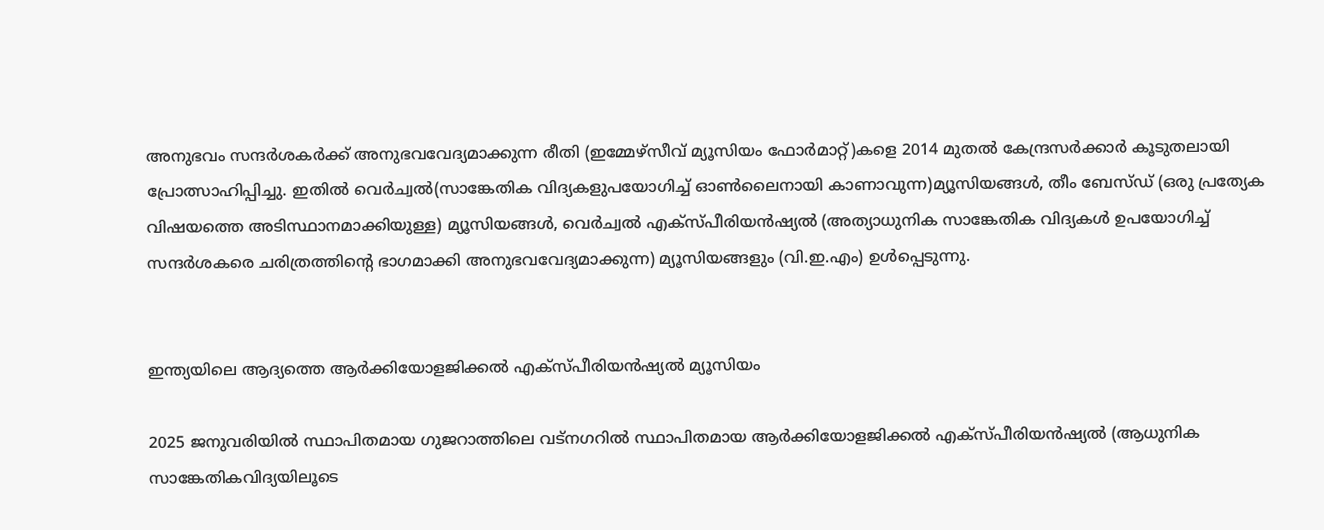അനുഭവം സന്ദര്‍ശകര്‍ക്ക് അനുഭവവേദ്യമാക്കുന്ന രീതി (ഇമ്മേഴ്‌സീവ് മ്യൂസിയം ഫോര്‍മാറ്റ്)കളെ 2014 മുതല്‍ കേന്ദ്രസര്‍ക്കാര്‍ കൂടുതലായി പ്രോത്സാഹിപ്പിച്ചു. ഇതില്‍ വെര്‍ച്വല്‍(സാങ്കേതിക വിദ്യകളുപയോഗിച്ച് ഓണ്‍ലൈനായി കാണാവുന്ന)മ്യൂസിയങ്ങള്‍, തീം ബേസ്ഡ് (ഒരു പ്രത്യേക വിഷയത്തെ അടിസ്ഥാനമാക്കിയുള്ള) മ്യൂസിയങ്ങള്‍, വെര്‍ച്വല്‍ എക്സ്പീരിയന്‍ഷ്യല്‍ (അത്യാധുനിക സാങ്കേതിക വിദ്യകള്‍ ഉപയോഗിച്ച് സന്ദര്‍ശകരെ ചരിത്രത്തിന്റെ ഭാഗമാക്കി അനുഭവവേദ്യമാക്കുന്ന) മ്യൂസിയങ്ങളും (വി.ഇ.എം) ഉള്‍പ്പെടുന്നു.


ഇന്ത്യയിലെ ആദ്യത്തെ ആര്‍ക്കിയോളജിക്കല്‍ എക്സ്പീരിയന്‍ഷ്യല്‍ മ്യൂസിയം

2025 ജനുവരിയില്‍ സ്ഥാപിതമായ ഗുജറാത്തിലെ വട്‌നഗറില്‍ സ്ഥാപിതമായ ആര്‍ക്കിയോളജിക്കല്‍ എക്സ്പീരിയന്‍ഷ്യല്‍ (ആധുനിക സാങ്കേതികവിദ്യയിലൂടെ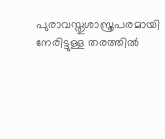പുരാവസ്തുശാസ്ത്രപരമായി നേരിട്ടുള്ള തരത്തില്‍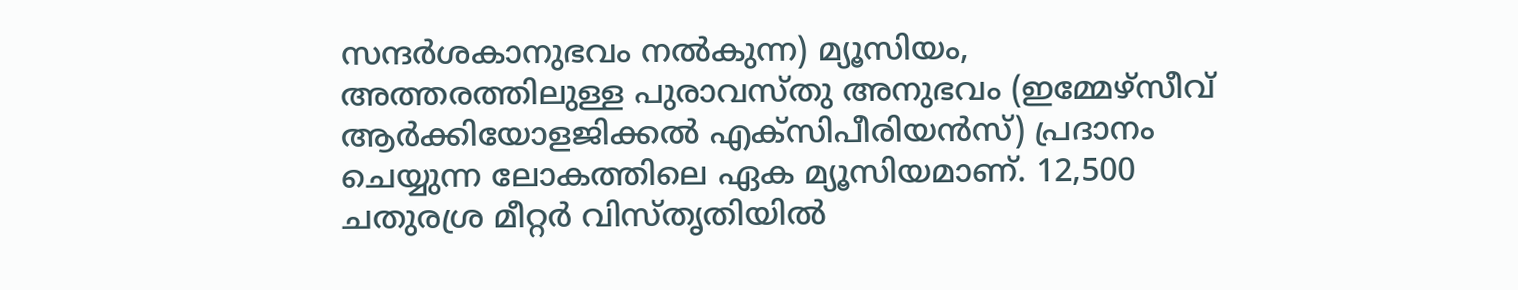സന്ദര്‍ശകാനുഭവം നല്‍കുന്ന) മ്യൂസിയം, അത്തരത്തിലുള്ള പുരാവസ്തു അനുഭവം (ഇമ്മേഴ്സീവ് ആര്‍ക്കിയോളജിക്കല്‍ എക്സിപീരിയന്‍സ്) പ്രദാനം ചെയ്യുന്ന ലോകത്തിലെ ഏക മ്യൂസിയമാണ്. 12,500 ചതുരശ്ര മീറ്റര്‍ വിസ്തൃതിയില്‍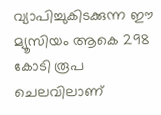വ്യാപിച്ചുകിടക്കുന്ന ഈ മ്യൂസിയം ആകെ 298 കോടി രൂപ ചെലവിലാണ്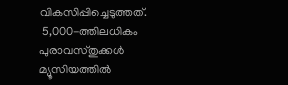വികസിപ്പിച്ചെടുത്തത്.
 5,000-ത്തിലധികം പുരാവസ്തുക്കള്‍ മ്യൂസിയത്തില്‍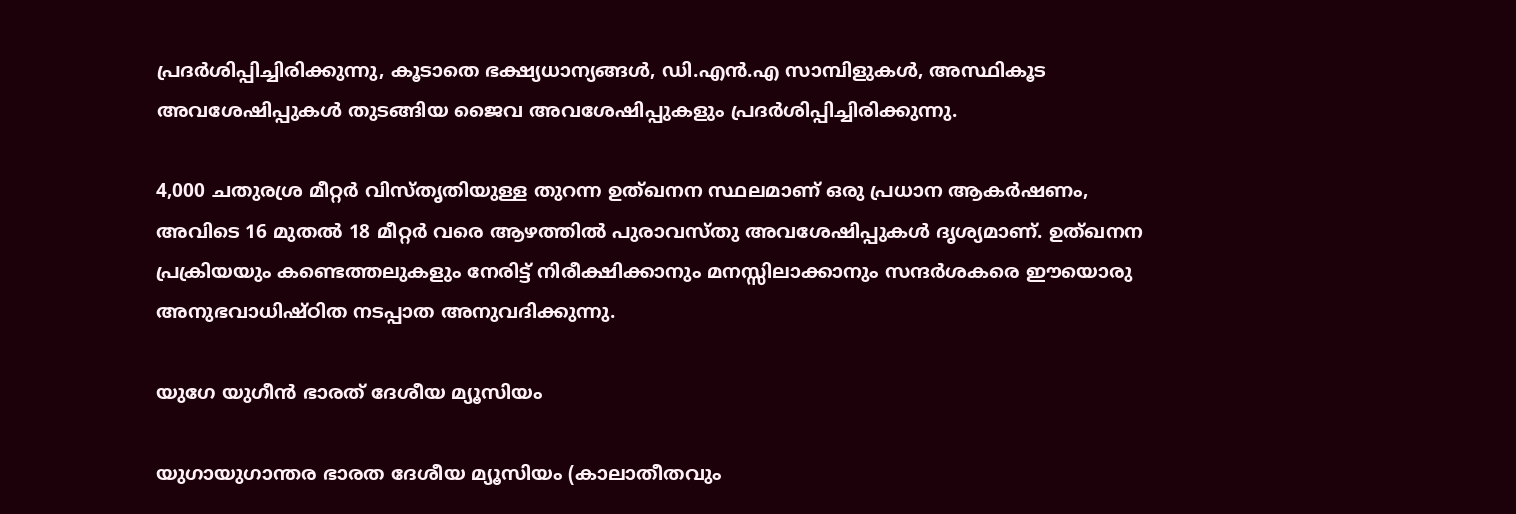പ്രദര്‍ശിപ്പിച്ചിരിക്കുന്നു, കൂടാതെ ഭക്ഷ്യധാന്യങ്ങള്‍, ഡി.എന്‍.എ സാമ്പിളുകള്‍, അസ്ഥികൂട അവശേഷിപ്പുകള്‍ തുടങ്ങിയ ജൈവ അവശേഷിപ്പുകളും പ്രദര്‍ശിപ്പിച്ചിരിക്കുന്നു.

4,000 ചതുരശ്ര മീറ്റര്‍ വിസ്തൃതിയുള്ള തുറന്ന ഉത്ഖനന സ്ഥലമാണ് ഒരു പ്രധാന ആകര്‍ഷണം, അവിടെ 16 മുതല്‍ 18 മീറ്റര്‍ വരെ ആഴത്തില്‍ പുരാവസ്തു അവശേഷിപ്പുകള്‍ ദൃശ്യമാണ്. ഉത്ഖനന പ്രക്രിയയും കണ്ടെത്തലുകളും നേരിട്ട് നിരീക്ഷിക്കാനും മനസ്സിലാക്കാനും സന്ദര്‍ശകരെ ഈയൊരു അനുഭവാധിഷ്ഠിത നടപ്പാത അനുവദിക്കുന്നു.

യുഗേ യുഗീന്‍ ഭാരത് ദേശീയ മ്യൂസിയം

യുഗായുഗാന്തര ഭാരത ദേശീയ മ്യൂസിയം (കാലാതീതവും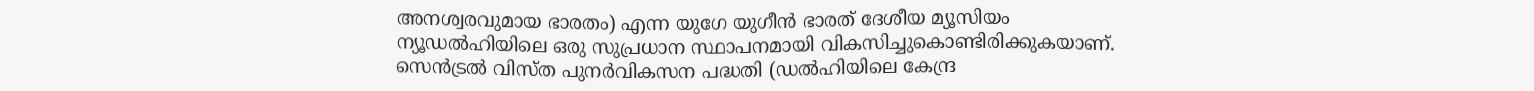അനശ്വരവുമായ ഭാരതം) എന്ന യുഗേ യുഗീന്‍ ഭാരത് ദേശീയ മ്യൂസിയം ന്യൂഡല്‍ഹിയിലെ ഒരു സുപ്രധാന സ്ഥാപനമായി വികസിച്ചുകൊണ്ടിരിക്കുകയാണ്. സെന്‍ട്രല്‍ വിസ്ത പുനര്‍വികസന പദ്ധതി (ഡല്‍ഹിയിലെ കേന്ദ്ര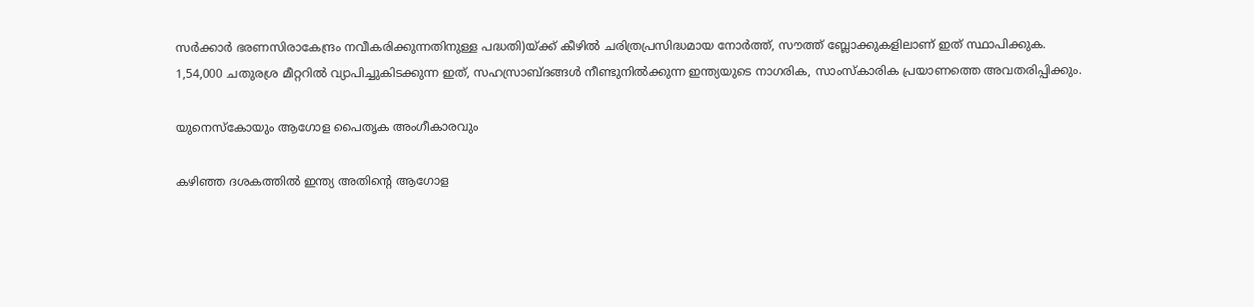സര്‍ക്കാര്‍ ഭരണസിരാകേന്ദ്രം നവീകരിക്കുന്നതിനുള്ള പദ്ധതി)യ്ക്ക് കീഴില്‍ ചരിത്രപ്രസിദ്ധമായ നോര്‍ത്ത്, സൗത്ത് ബ്ലോക്കുകളിലാണ് ഇത് സ്ഥാപിക്കുക.
1,54,000 ചതുരശ്ര മീറ്ററില്‍ വ്യാപിച്ചുകിടക്കുന്ന ഇത്, സഹസ്രാബ്ദങ്ങള്‍ നീണ്ടുനില്‍ക്കുന്ന ഇന്ത്യയുടെ നാഗരിക, സാംസ്‌കാരിക പ്രയാണത്തെ അവതരിപ്പിക്കും.

യുനെസ്‌കോയും ആഗോള പൈതൃക അംഗീകാരവും

കഴിഞ്ഞ ദശകത്തില്‍ ഇന്ത്യ അതിന്റെ ആഗോള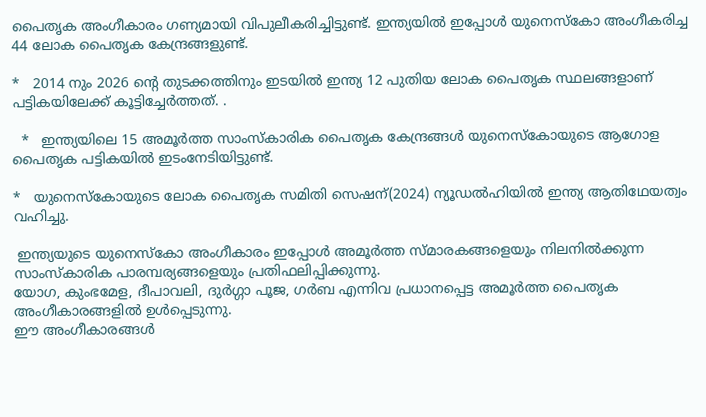പൈതൃക അംഗീകാരം ഗണ്യമായി വിപുലീകരിച്ചിട്ടുണ്ട്. ഇന്ത്യയില്‍ ഇപ്പോള്‍ യുനെസ്‌കോ അംഗീകരിച്ച 44 ലോക പൈതൃക കേന്ദ്രങ്ങളുണ്ട്.

*   2014 നും 2026 ന്റെ തുടക്കത്തിനും ഇടയില്‍ ഇന്ത്യ 12 പുതിയ ലോക പൈതൃക സ്ഥലങ്ങളാണ് പട്ടികയിലേക്ക് കൂട്ടിച്ചേര്‍ത്തത്. .

  *   ഇന്ത്യയിലെ 15 അമൂര്‍ത്ത സാംസ്‌കാരിക പൈതൃക കേന്ദ്രങ്ങള്‍ യുനെസ്‌കോയുടെ ആഗോള പൈതൃക പട്ടികയില്‍ ഇടംനേടിയിട്ടുണ്ട്.

*   യുനെസ്‌കോയുടെ ലോക പൈതൃക സമിതി സെഷന്(2024) ന്യൂഡല്‍ഹിയില്‍ ഇന്ത്യ ആതിഥേയത്വം വഹിച്ചു.

 ഇന്ത്യയുടെ യുനെസ്‌കോ അംഗീകാരം ഇപ്പോള്‍ അമൂര്‍ത്ത സ്മാരകങ്ങളെയും നിലനില്‍ക്കുന്ന സാംസ്‌കാരിക പാരമ്പര്യങ്ങളെയും പ്രതിഫലിപ്പിക്കുന്നു.
യോഗ, കുംഭമേള, ദീപാവലി, ദുര്‍ഗ്ഗാ പൂജ, ഗര്‍ബ എന്നിവ പ്രധാനപ്പെട്ട അമൂര്‍ത്ത പൈതൃക അംഗീകാരങ്ങളില്‍ ഉള്‍പ്പെടുന്നു.
ഈ അംഗീകാരങ്ങള്‍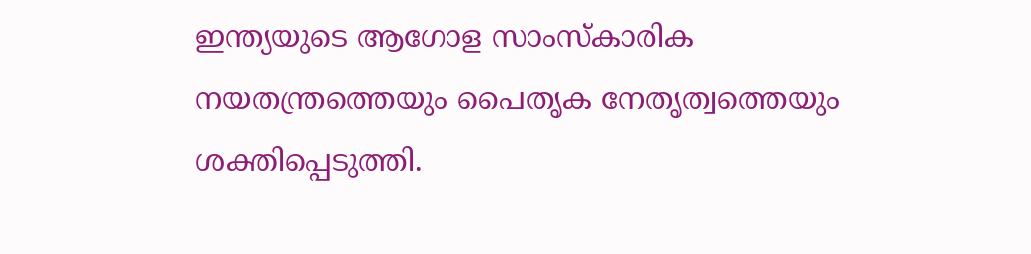ഇന്ത്യയുടെ ആഗോള സാംസ്‌കാരിക നയതന്ത്രത്തെയും പൈതൃക നേതൃത്വത്തെയും ശക്തിപ്പെടുത്തി.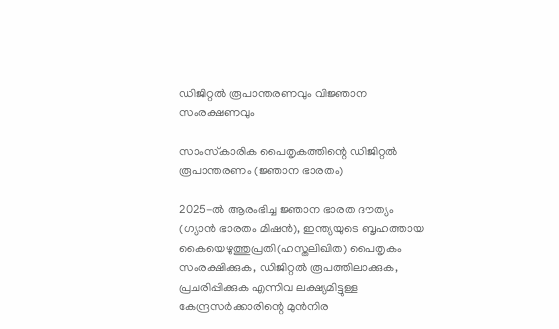ഡിജിറ്റല്‍ രൂപാന്തരണവും വിജ്ഞാന സംരക്ഷണവും

സാംസ്‌കാരിക പൈതൃകത്തിന്റെ ഡിജിറ്റല്‍ രൂപാന്തരണം (ജ്ഞാന ഭാരതം)

2025-ല്‍ ആരംഭിച്ച ജ്ഞാന ഭാരത ദൗത്യം (ഗ്യാന്‍ ഭാരതം മിഷന്‍), ഇന്ത്യയുടെ ബൃഹത്തായ കൈയെഴുത്തുപ്രതി(ഹസ്തലിഖിത) പൈതൃകം സംരക്ഷിക്കുക, ഡിജിറ്റല്‍ രൂപത്തിലാക്കുക, പ്രചരിപ്പിക്കുക എന്നിവ ലക്ഷ്യമിട്ടുള്ള കേന്ദ്രസര്‍ക്കാരിന്റെ മുന്‍നിര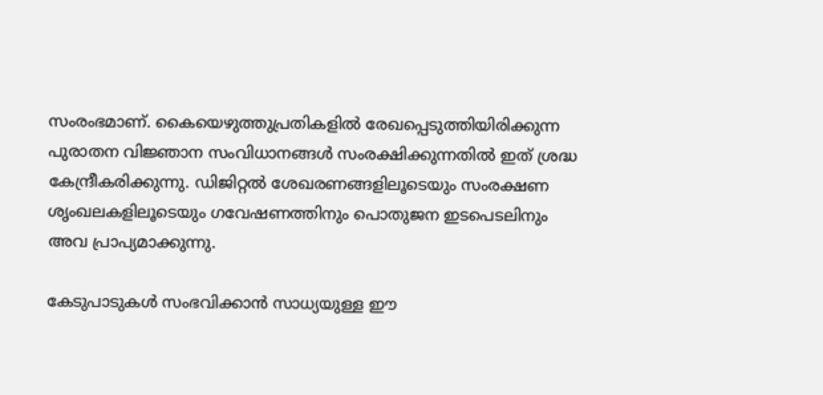സംരംഭമാണ്. കൈയെഴുത്തുപ്രതികളില്‍ രേഖപ്പെടുത്തിയിരിക്കുന്ന പുരാതന വിജ്ഞാന സംവിധാനങ്ങള്‍ സംരക്ഷിക്കുന്നതില്‍ ഇത് ശ്രദ്ധ കേന്ദ്രീകരിക്കുന്നു. ഡിജിറ്റല്‍ ശേഖരണങ്ങളിലൂടെയും സംരക്ഷണ ശൃംഖലകളിലൂടെയും ഗവേഷണത്തിനും പൊതുജന ഇടപെടലിനും അവ പ്രാപ്യമാക്കുന്നു.

കേടുപാടുകള്‍ സംഭവിക്കാന്‍ സാധ്യയുള്ള ഈ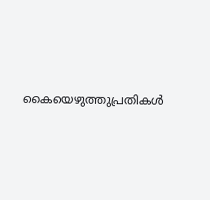കൈയെഴുത്തുപ്രതികള്‍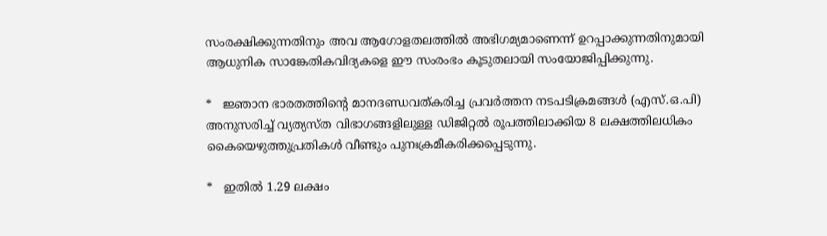സംരക്ഷിക്കുന്നതിനും അവ ആഗോളതലത്തില്‍ അഭിഗമ്യമാണെന്ന് ഉറപ്പാക്കുന്നതിനുമായി ആധുനിക സാങ്കേതികവിദ്യകളെ ഈ സംരംഭം കൂടുതലായി സംയോജിപ്പിക്കുന്നു.

*   ജ്ഞാന ഭാരതത്തിന്റെ മാനദണ്ഡവത്കരിച്ച പ്രവര്‍ത്തന നടപടിക്രമങ്ങള്‍ (എസ്.ഒ.പി) അനുസരിച്ച് വ്യത്യസ്ത വിഭാഗങ്ങളിലുള്ള ഡിജിറ്റല്‍ രൂപത്തിലാക്കിയ 8 ലക്ഷത്തിലധികം കൈയെഴുത്തുപ്രതികള്‍ വീണ്ടും പുനഃക്രമീകരിക്കപ്പെടുന്നു.

*   ഇതില്‍ 1.29 ലക്ഷം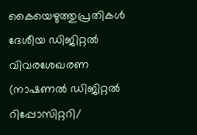കൈയെഴുത്തുപ്രതികള്‍ ദേശീയ ഡിജിറ്റല്‍ വിവരശേഖരണ (നാഷണല്‍ ഡിജിറ്റല്‍ റിപ്പോസിറ്ററി/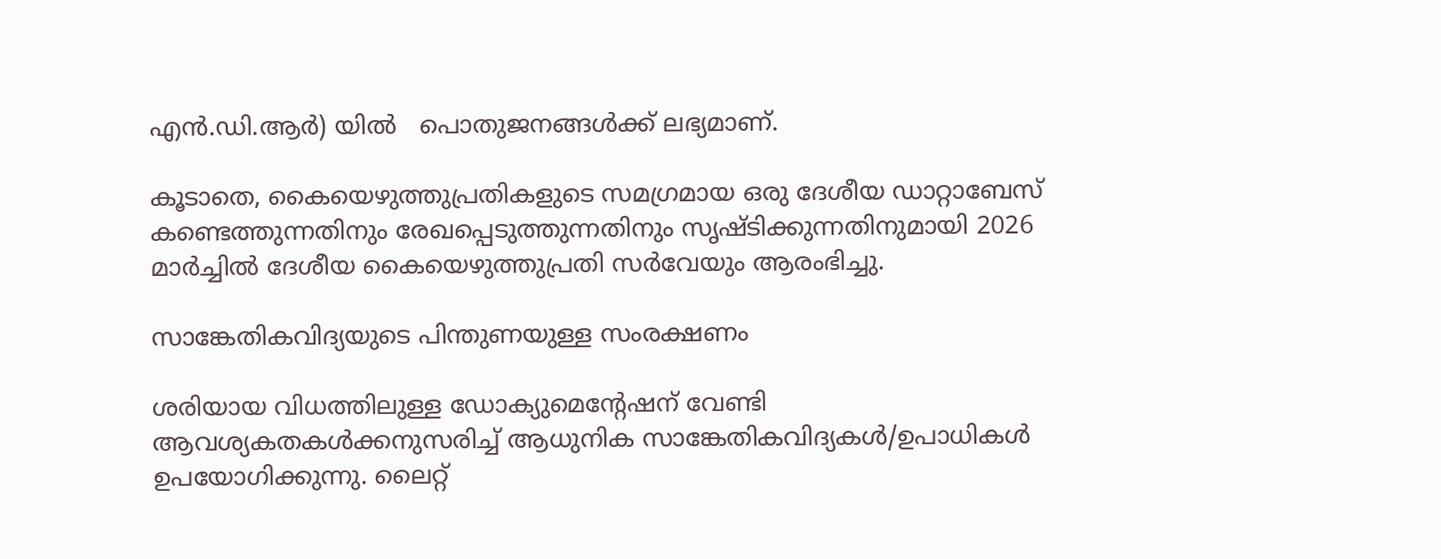എന്‍.ഡി.ആര്‍) യില്‍   പൊതുജനങ്ങള്‍ക്ക് ലഭ്യമാണ്.

കൂടാതെ, കൈയെഴുത്തുപ്രതികളുടെ സമഗ്രമായ ഒരു ദേശീയ ഡാറ്റാബേസ് കണ്ടെത്തുന്നതിനും രേഖപ്പെടുത്തുന്നതിനും സൃഷ്ടിക്കുന്നതിനുമായി 2026 മാര്‍ച്ചില്‍ ദേശീയ കൈയെഴുത്തുപ്രതി സര്‍വേയും ആരംഭിച്ചു.

സാങ്കേതികവിദ്യയുടെ പിന്തുണയുള്ള സംരക്ഷണം

ശരിയായ വിധത്തിലുള്ള ഡോക്യുമെന്റേഷന് വേണ്ടി ആവശ്യകതകള്‍ക്കനുസരിച്ച് ആധുനിക സാങ്കേതികവിദ്യകള്‍/ഉപാധികള്‍ ഉപയോഗിക്കുന്നു. ലൈറ്റ്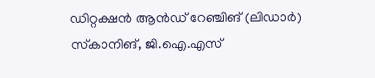ഡിറ്റക്ഷന്‍ ആന്‍ഡ് റേഞ്ചിങ് (ലിഡാര്‍) സ്‌കാനിങ്, ജി.ഐ.എസ്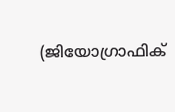(ജിയോഗ്രാഫിക്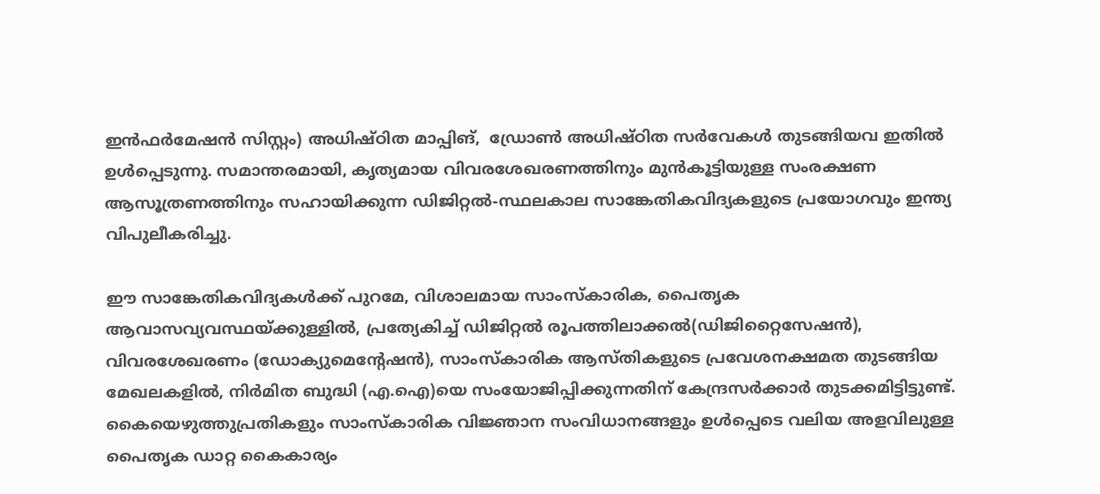ഇന്‍ഫര്‍മേഷന്‍ സിസ്റ്റം) അധിഷ്ഠിത മാപ്പിങ്,  ഡ്രോണ്‍ അധിഷ്ഠിത സര്‍വേകള്‍ തുടങ്ങിയവ ഇതില്‍ ഉള്‍പ്പെടുന്നു. സമാന്തരമായി, കൃത്യമായ വിവരശേഖരണത്തിനും മുന്‍കൂട്ടിയുള്ള സംരക്ഷണ ആസൂത്രണത്തിനും സഹായിക്കുന്ന ഡിജിറ്റല്‍-സ്ഥലകാല സാങ്കേതികവിദ്യകളുടെ പ്രയോഗവും ഇന്ത്യ വിപുലീകരിച്ചു.

ഈ സാങ്കേതികവിദ്യകള്‍ക്ക് പുറമേ, വിശാലമായ സാംസ്‌കാരിക, പൈതൃക ആവാസവ്യവസ്ഥയ്ക്കുള്ളില്‍, പ്രത്യേകിച്ച് ഡിജിറ്റല്‍ രൂപത്തിലാക്കല്‍(ഡിജിറ്റൈസേഷന്‍), വിവരശേഖരണം (ഡോക്യുമെന്റേഷന്‍), സാംസ്‌കാരിക ആസ്തികളുടെ പ്രവേശനക്ഷമത തുടങ്ങിയ മേഖലകളില്‍, നിര്‍മിത ബുദ്ധി (എ.ഐ)യെ സംയോജിപ്പിക്കുന്നതിന് കേന്ദ്രസര്‍ക്കാര്‍ തുടക്കമിട്ടിട്ടുണ്ട്. കൈയെഴുത്തുപ്രതികളും സാംസ്‌കാരിക വിജ്ഞാന സംവിധാനങ്ങളും ഉള്‍പ്പെടെ വലിയ അളവിലുള്ള പൈതൃക ഡാറ്റ കൈകാര്യം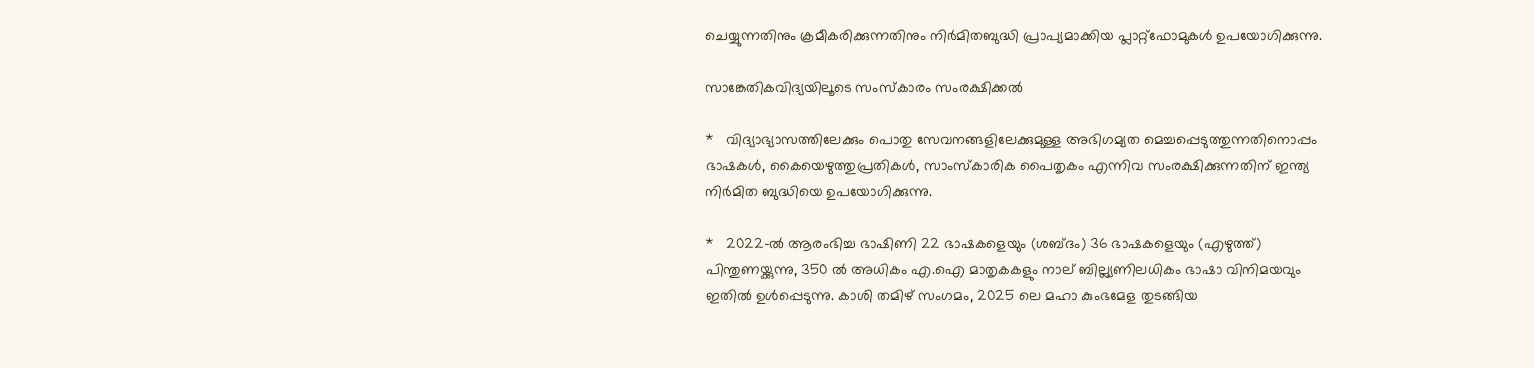ചെയ്യുന്നതിനും ക്രമീകരിക്കുന്നതിനും നിര്‍മിതബുദ്ധി പ്രാപ്യമാക്കിയ പ്ലാറ്റ്‌ഫോമുകള്‍ ഉപയോഗിക്കുന്നു.

സാങ്കേതികവിദ്യയിലൂടെ സംസ്‌കാരം സംരക്ഷിക്കല്‍

*   വിദ്യാഭ്യാസത്തിലേക്കും പൊതു സേവനങ്ങളിലേക്കുമുള്ള അഭിഗമ്യത മെച്ചപ്പെടുത്തുന്നതിനൊപ്പം ഭാഷകള്‍, കൈയെഴുത്തുപ്രതികള്‍, സാംസ്‌കാരിക പൈതൃകം എന്നിവ സംരക്ഷിക്കുന്നതിന് ഇന്ത്യ നിര്‍മിത ബുദ്ധിയെ ഉപയോഗിക്കുന്നു.

*   2022-ല്‍ ആരംഭിച്ച ഭാഷിണി 22 ഭാഷകളെയും (ശബ്ദം) 36 ഭാഷകളെയും (എഴുത്ത്) പിന്തുണയ്ക്കുന്നു, 350 ല്‍ അധികം എ.ഐ മാതൃകകളും നാല് ബില്ല്യണിലധികം ഭാഷാ വിനിമയവും ഇതില്‍ ഉള്‍പ്പെടുന്നു. കാശി തമിഴ് സംഗമം, 2025 ലെ മഹാ കുംഭമേള തുടങ്ങിയ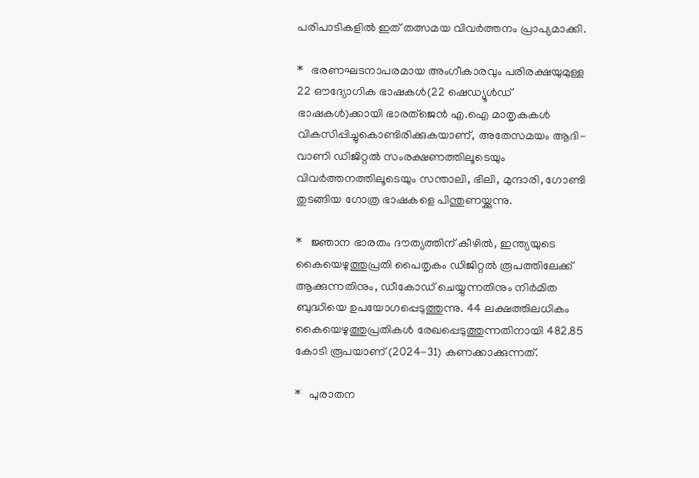പരിപാടികളില്‍ ഇത് തത്സമയ വിവര്‍ത്തനം പ്രാപ്യമാക്കി.

*   ഭരണഘടനാപരമായ അംഗീകാരവും പരിരക്ഷയുമുള്ള 22 ഔദ്യോഗിക ഭാഷകള്‍(22 ഷെഡ്യൂള്‍ഡ് ഭാഷകള്‍)ക്കായി ഭാരത്ജെന്‍ എ.ഐ മാതൃകകള്‍ വികസിപ്പിച്ചുകൊണ്ടിരിക്കുകയാണ്, അതേസമയം ആദി-വാണി ഡിജിറ്റല്‍ സംരക്ഷണത്തിലൂടെയും വിവര്‍ത്തനത്തിലൂടെയും സന്താലി, ഭിലി, മുന്ദാരി, ഗോണ്ടി തുടങ്ങിയ ഗോത്ര ഭാഷകളെ പിന്തുണയ്ക്കുന്നു.

*   ജ്ഞാന ഭാരതം ദൗത്യത്തിന് കീഴില്‍, ഇന്ത്യയുടെ കൈയെഴുത്തുപ്രതി പൈതൃകം ഡിജിറ്റല്‍ രൂപത്തിലേക്ക് ആക്കുന്നതിനും, ഡീകോഡ് ചെയ്യുന്നതിനും നിര്‍മിത ബുദ്ധിയെ ഉപയോഗപ്പെടുത്തുന്നു. 44 ലക്ഷത്തിലധികം കൈയെഴുത്തുപ്രതികള്‍ രേഖപ്പെടുത്തുന്നതിനായി 482.85 കോടി രൂപയാണ് (2024-31) കണക്കാക്കുന്നത്.

*   പുരാതന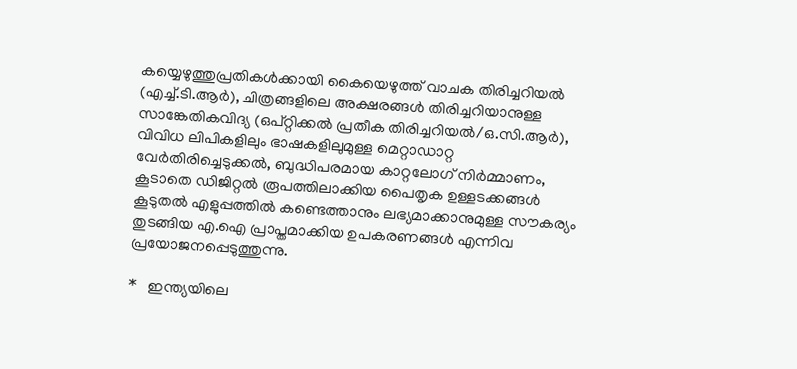കയ്യെഴുത്തുപ്രതികള്‍ക്കായി കൈയെഴുത്ത് വാചക തിരിച്ചറിയല്‍ (എച്ച്.ടി.ആര്‍), ചിത്രങ്ങളിലെ അക്ഷരങ്ങള്‍ തിരിച്ചറിയാനുള്ള സാങ്കേതികവിദ്യ (ഒപ്റ്റിക്കല്‍ പ്രതീക തിരിച്ചറിയല്‍/ഒ.സി.ആര്‍), വിവിധ ലിപികളിലും ഭാഷകളിലുമുള്ള മെറ്റാഡാറ്റ വേര്‍തിരിച്ചെടുക്കല്‍, ബുദ്ധിപരമായ കാറ്റലോഗ് നിര്‍മ്മാണം, കൂടാതെ ഡിജിറ്റല്‍ രൂപത്തിലാക്കിയ പൈതൃക ഉള്ളടക്കങ്ങള്‍ കൂടുതല്‍ എളുപ്പത്തില്‍ കണ്ടെത്താനും ലഭ്യമാക്കാനുമുള്ള സൗകര്യം തുടങ്ങിയ എ.ഐ പ്രാപ്തമാക്കിയ ഉപകരണങ്ങള്‍ എന്നിവ പ്രയോജനപ്പെടുത്തുന്നു.

*   ഇന്ത്യയിലെ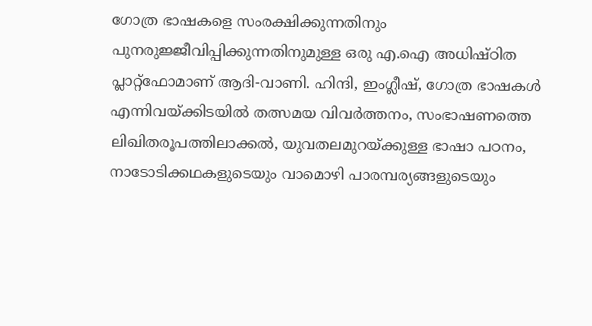ഗോത്ര ഭാഷകളെ സംരക്ഷിക്കുന്നതിനും പുനരുജ്ജീവിപ്പിക്കുന്നതിനുമുള്ള ഒരു എ.ഐ അധിഷ്ഠിത പ്ലാറ്റ്‌ഫോമാണ് ആദി-വാണി. ഹിന്ദി, ഇംഗ്ലീഷ്, ഗോത്ര ഭാഷകള്‍ എന്നിവയ്ക്കിടയില്‍ തത്സമയ വിവര്‍ത്തനം, സംഭാഷണത്തെ ലിഖിതരൂപത്തിലാക്കല്‍, യുവതലമുറയ്ക്കുള്ള ഭാഷാ പഠനം, നാടോടിക്കഥകളുടെയും വാമൊഴി പാരമ്പര്യങ്ങളുടെയും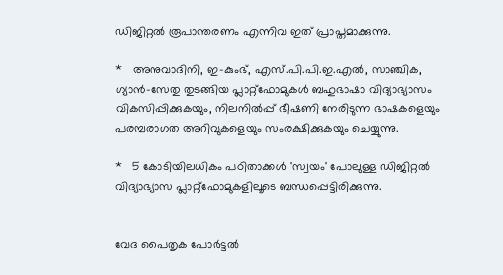ഡിജിറ്റല്‍ രൂപാന്തരണം എന്നിവ ഇത് പ്രാപ്തമാക്കുന്നു.

*   അനുവാദിനി, ഇ-കുംഭ്, എസ്.പി.പി.ഇ.എല്‍, സാഞ്ചിക, ഗ്യാന്‍-സേതു തുടങ്ങിയ പ്ലാറ്റ്‌ഫോമുകള്‍ ബഹുഭാഷാ വിദ്യാഭ്യാസം വികസിപ്പിക്കുകയും, നിലനില്‍പ്പ് ഭീഷണി നേരിടുന്ന ഭാഷകളെയും പരമ്പരാഗത അറിവുകളെയും സംരക്ഷിക്കുകയും ചെയ്യുന്നു.

*   5 കോടിയിലധികം പഠിതാക്കള്‍ 'സ്വയം' പോലുള്ള ഡിജിറ്റല്‍ വിദ്യാഭ്യാസ പ്ലാറ്റ്‌ഫോമുകളിലൂടെ ബന്ധപ്പെട്ടിരിക്കുന്നു.


വേദ പൈതൃക പോര്‍ട്ടല്‍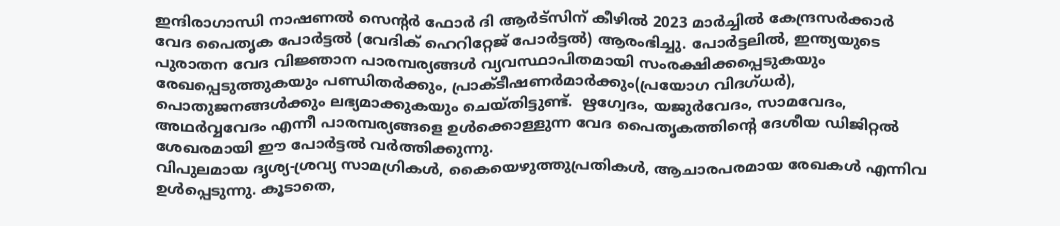ഇന്ദിരാഗാന്ധി നാഷണല്‍ സെന്റര്‍ ഫോര്‍ ദി ആര്‍ട്‌സിന് കീഴില്‍ 2023 മാര്‍ച്ചില്‍ കേന്ദ്രസര്‍ക്കാര്‍ വേദ പൈതൃക പോര്‍ട്ടല്‍ (വേദിക് ഹെറിറ്റേജ് പോര്‍ട്ടല്‍) ആരംഭിച്ചു. പോര്‍ട്ടലില്‍, ഇന്ത്യയുടെ പുരാതന വേദ വിജ്ഞാന പാരമ്പര്യങ്ങള്‍ വ്യവസ്ഥാപിതമായി സംരക്ഷിക്കപ്പെടുകയും രേഖപ്പെടുത്തുകയും പണ്ഡിതര്‍ക്കും, പ്രാക്ടീഷണര്‍മാര്‍ക്കും(പ്രയോഗ വിദഗ്ധര്‍), പൊതുജനങ്ങള്‍ക്കും ലഭ്യമാക്കുകയും ചെയ്തിട്ടുണ്ട്.  ഋഗ്വേദം, യജുര്‍വേദം, സാമവേദം, അഥര്‍വ്വവേദം എന്നീ പാരമ്പര്യങ്ങളെ ഉള്‍ക്കൊള്ളുന്ന വേദ പൈതൃകത്തിന്റെ ദേശീയ ഡിജിറ്റല്‍ ശേഖരമായി ഈ പോര്‍ട്ടല്‍ വര്‍ത്തിക്കുന്നു.
വിപുലമായ ദൃശ്യ-ശ്രവ്യ സാമഗ്രികള്‍, കൈയെഴുത്തുപ്രതികള്‍, ആചാരപരമായ രേഖകള്‍ എന്നിവ ഉള്‍പ്പെടുന്നു. കൂടാതെ,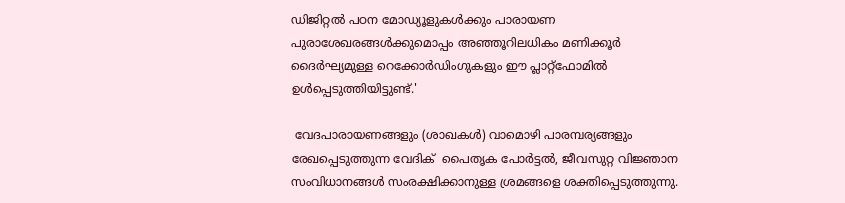ഡിജിറ്റല്‍ പഠന മോഡ്യൂളുകള്‍ക്കും പാരായണ പുരാശേഖരങ്ങള്‍ക്കുമൊപ്പം അഞ്ഞൂറിലധികം മണിക്കൂര്‍ ദൈര്‍ഘ്യമുള്ള റെക്കോര്‍ഡിംഗുകളും ഈ പ്ലാറ്റ്‌ഫോമില്‍ ഉള്‍പ്പെടുത്തിയിട്ടുണ്ട്.'

 വേദപാരായണങ്ങളും (ശാഖകള്‍) വാമൊഴി പാരമ്പര്യങ്ങളും രേഖപ്പെടുത്തുന്ന വേദിക്  പൈതൃക പോര്‍ട്ടല്‍, ജീവസുറ്റ വിജ്ഞാന സംവിധാനങ്ങള്‍ സംരക്ഷിക്കാനുള്ള ശ്രമങ്ങളെ ശക്തിപ്പെടുത്തുന്നു.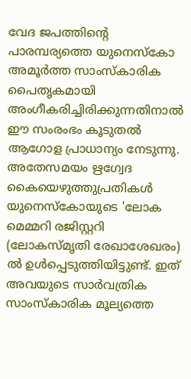വേദ ജപത്തിന്റെ പാരമ്പര്യത്തെ യുനെസ്‌കോ അമൂര്‍ത്ത സാംസ്‌കാരിക പൈതൃകമായി അംഗീകരിച്ചിരിക്കുന്നതിനാല്‍ ഈ സംരംഭം കൂടുതല്‍ ആഗോള പ്രാധാന്യം നേടുന്നു. അതേസമയം ഋഗ്വേദ കൈയെഴുത്തുപ്രതികള്‍ യുനെസ്‌കോയുടെ 'ലോക മെമ്മറി രജിസ്റ്ററി (ലോകസ്മൃതി രേഖാശേഖരം) ല്‍ ഉള്‍പ്പെടുത്തിയിട്ടുണ്ട്. ഇത് അവയുടെ സാര്‍വത്രിക സാംസ്‌കാരിക മൂല്യത്തെ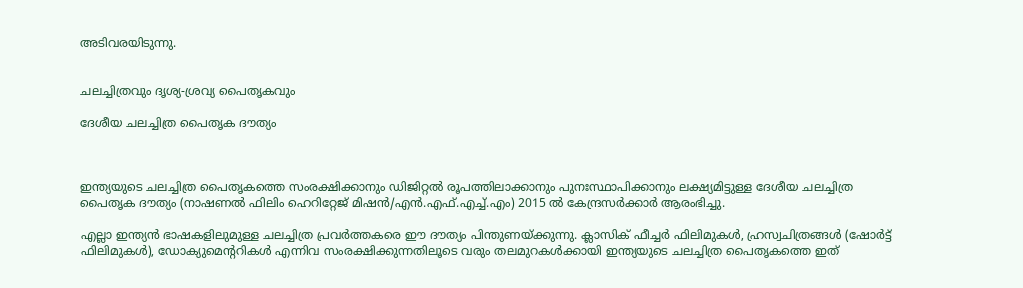അടിവരയിടുന്നു.


ചലച്ചിത്രവും ദൃശ്യ-ശ്രവ്യ പൈതൃകവും

ദേശീയ ചലച്ചിത്ര പൈതൃക ദൗത്യം



ഇന്ത്യയുടെ ചലച്ചിത്ര പൈതൃകത്തെ സംരക്ഷിക്കാനും ഡിജിറ്റല്‍ രൂപത്തിലാക്കാനും പുനഃസ്ഥാപിക്കാനും ലക്ഷ്യമിട്ടുള്ള ദേശീയ ചലച്ചിത്ര പൈതൃക ദൗത്യം (നാഷണല്‍ ഫിലിം ഹെറിറ്റേജ് മിഷന്‍/എന്‍.എഫ്.എച്ച്.എം) 2015 ല്‍ കേന്ദ്രസര്‍ക്കാര്‍ ആരംഭിച്ചു.

എല്ലാ ഇന്ത്യന്‍ ഭാഷകളിലുമുള്ള ചലച്ചിത്ര പ്രവര്‍ത്തകരെ ഈ ദൗത്യം പിന്തുണയ്ക്കുന്നു. ക്ലാസിക് ഫീച്ചര്‍ ഫിലിമുകള്‍, ഹ്രസ്വചിത്രങ്ങള്‍ (ഷോര്‍ട്ട് ഫിലിമുകള്‍), ഡോക്യുമെന്ററികള്‍ എന്നിവ സംരക്ഷിക്കുന്നതിലൂടെ വരും തലമുറകള്‍ക്കായി ഇന്ത്യയുടെ ചലച്ചിത്ര പൈതൃകത്തെ ഇത്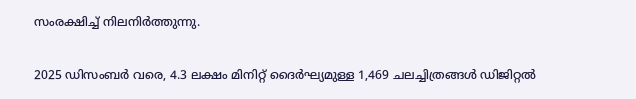സംരക്ഷിച്ച് നിലനിര്‍ത്തുന്നു.

2025 ഡിസംബര്‍ വരെ, 4.3 ലക്ഷം മിനിറ്റ് ദൈര്‍ഘ്യമുള്ള 1,469 ചലച്ചിത്രങ്ങള്‍ ഡിജിറ്റല്‍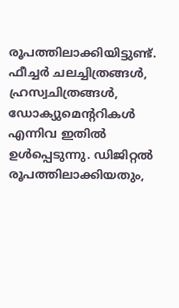രൂപത്തിലാക്കിയിട്ടുണ്ട്. ഫീച്ചര്‍ ചലച്ചിത്രങ്ങള്‍, ഹ്രസ്വചിത്രങ്ങള്‍, ഡോക്യുമെന്ററികള്‍ എന്നിവ ഇതില്‍ ഉള്‍പ്പെടുന്നു. ഡിജിറ്റല്‍ രൂപത്തിലാക്കിയതും,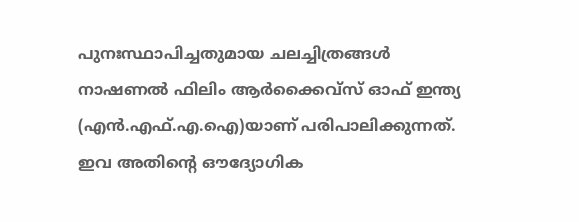പുനഃസ്ഥാപിച്ചതുമായ ചലച്ചിത്രങ്ങള്‍ നാഷണല്‍ ഫിലിം ആര്‍ക്കൈവ്സ് ഓഫ് ഇന്ത്യ (എന്‍.എഫ്.എ.ഐ)യാണ് പരിപാലിക്കുന്നത്. ഇവ അതിന്റെ ഔദ്യോഗിക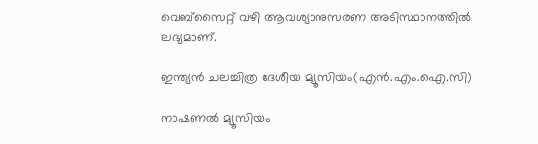വെബ്‌സൈറ്റ് വഴി ആവശ്യാനുസരണ അടിസ്ഥാനത്തില്‍ ലഭ്യമാണ്.

ഇന്ത്യന്‍ ചലച്ചിത്ര ദേശീയ മ്യൂസിയം(എന്‍.എം.ഐ.സി)

നാഷണല്‍ മ്യൂസിയം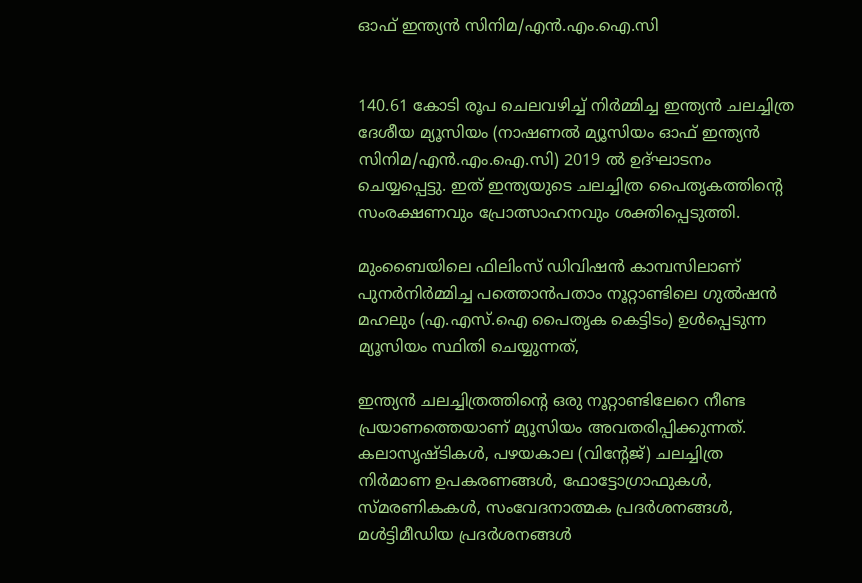ഓഫ് ഇന്ത്യന്‍ സിനിമ/എന്‍.എം.ഐ.സി


140.61 കോടി രൂപ ചെലവഴിച്ച് നിര്‍മ്മിച്ച ഇന്ത്യന്‍ ചലച്ചിത്ര ദേശീയ മ്യൂസിയം (നാഷണല്‍ മ്യൂസിയം ഓഫ് ഇന്ത്യന്‍ സിനിമ/എന്‍.എം.ഐ.സി) 2019 ല്‍ ഉദ്ഘാടനം ചെയ്യപ്പെട്ടു. ഇത് ഇന്ത്യയുടെ ചലച്ചിത്ര പൈതൃകത്തിന്റെ സംരക്ഷണവും പ്രോത്സാഹനവും ശക്തിപ്പെടുത്തി.

മുംബൈയിലെ ഫിലിംസ് ഡിവിഷന്‍ കാമ്പസിലാണ് പുനര്‍നിര്‍മ്മിച്ച പത്തൊന്‍പതാം നൂറ്റാണ്ടിലെ ഗുല്‍ഷന്‍ മഹലും (എ.എസ്.ഐ പൈതൃക കെട്ടിടം) ഉള്‍പ്പെടുന്ന മ്യൂസിയം സ്ഥിതി ചെയ്യുന്നത്,

ഇന്ത്യന്‍ ചലച്ചിത്രത്തിന്റെ ഒരു നൂറ്റാണ്ടിലേറെ നീണ്ട പ്രയാണത്തെയാണ് മ്യൂസിയം അവതരിപ്പിക്കുന്നത്. കലാസൃഷ്ടികള്‍, പഴയകാല (വിന്റേജ്) ചലച്ചിത്ര നിര്‍മാണ ഉപകരണങ്ങള്‍, ഫോട്ടോഗ്രാഫുകള്‍, സ്മരണികകള്‍, സംവേദനാത്മക പ്രദര്‍ശനങ്ങള്‍, മള്‍ട്ടിമീഡിയ പ്രദര്‍ശനങ്ങള്‍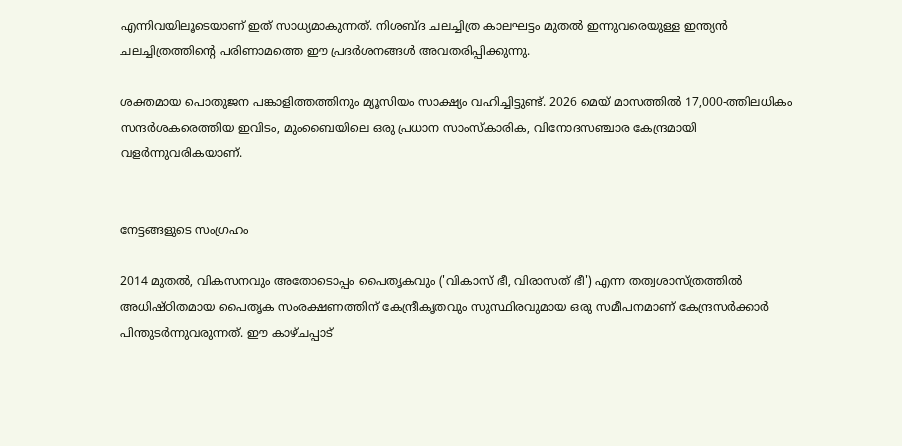എന്നിവയിലൂടെയാണ് ഇത് സാധ്യമാകുന്നത്. നിശബ്ദ ചലച്ചിത്ര കാലഘട്ടം മുതല്‍ ഇന്നുവരെയുള്ള ഇന്ത്യന്‍ ചലച്ചിത്രത്തിന്റെ പരിണാമത്തെ ഈ പ്രദര്‍ശനങ്ങള്‍ അവതരിപ്പിക്കുന്നു.

ശക്തമായ പൊതുജന പങ്കാളിത്തത്തിനും മ്യൂസിയം സാക്ഷ്യം വഹിച്ചിട്ടുണ്ട്. 2026 മെയ് മാസത്തില്‍ 17,000-ത്തിലധികം സന്ദര്‍ശകരെത്തിയ ഇവിടം, മുംബൈയിലെ ഒരു പ്രധാന സാംസ്‌കാരിക, വിനോദസഞ്ചാര കേന്ദ്രമായി വളര്‍ന്നുവരികയാണ്.


നേട്ടങ്ങളുടെ സംഗ്രഹം

2014 മുതല്‍, വികസനവും അതോടൊപ്പം പൈതൃകവും ('വികാസ് ഭീ, വിരാസത് ഭീ') എന്ന തത്വശാസ്ത്രത്തില്‍ അധിഷ്ഠിതമായ പൈതൃക സംരക്ഷണത്തിന് കേന്ദ്രീകൃതവും സുസ്ഥിരവുമായ ഒരു സമീപനമാണ് കേന്ദ്രസര്‍ക്കാര്‍ പിന്തുടര്‍ന്നുവരുന്നത്. ഈ കാഴ്ചപ്പാട്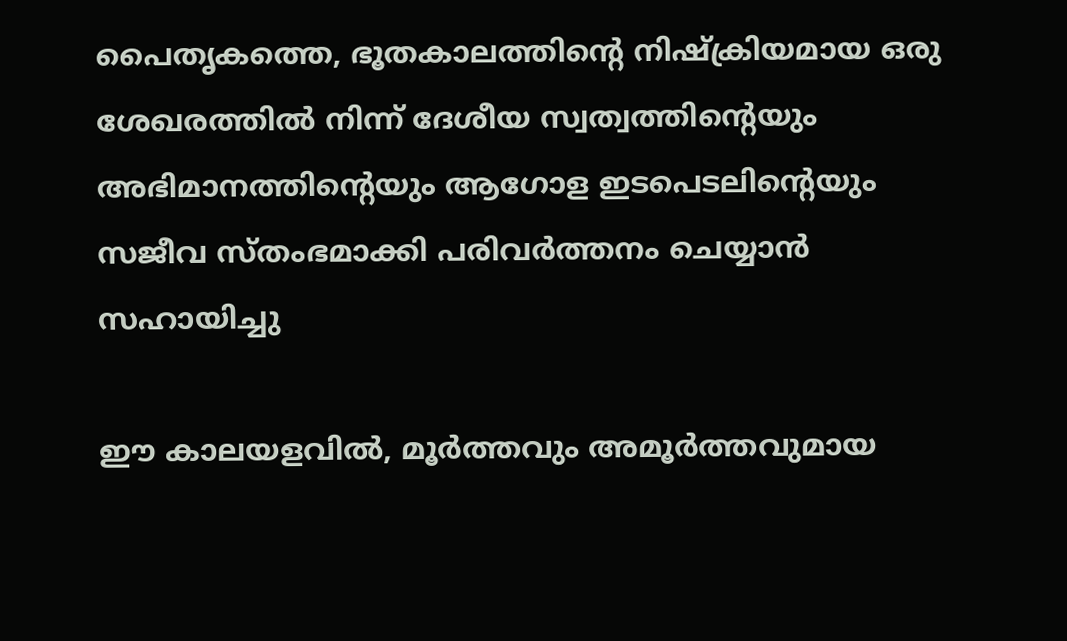പൈതൃകത്തെ, ഭൂതകാലത്തിന്റെ നിഷ്‌ക്രിയമായ ഒരു ശേഖരത്തില്‍ നിന്ന് ദേശീയ സ്വത്വത്തിന്റെയും അഭിമാനത്തിന്റെയും ആഗോള ഇടപെടലിന്റെയും സജീവ സ്തംഭമാക്കി പരിവര്‍ത്തനം ചെയ്യാന്‍ സഹായിച്ചു

ഈ കാലയളവില്‍, മൂര്‍ത്തവും അമൂര്‍ത്തവുമായ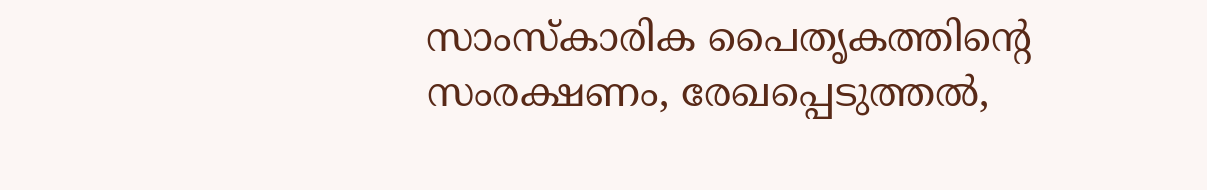സാംസ്‌കാരിക പൈതൃകത്തിന്റെ സംരക്ഷണം, രേഖപ്പെടുത്തല്‍,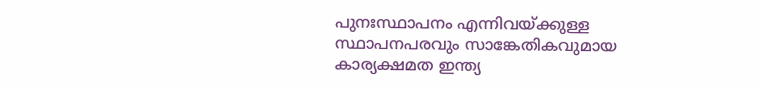പുനഃസ്ഥാപനം എന്നിവയ്ക്കുള്ള സ്ഥാപനപരവും സാങ്കേതികവുമായ കാര്യക്ഷമത ഇന്ത്യ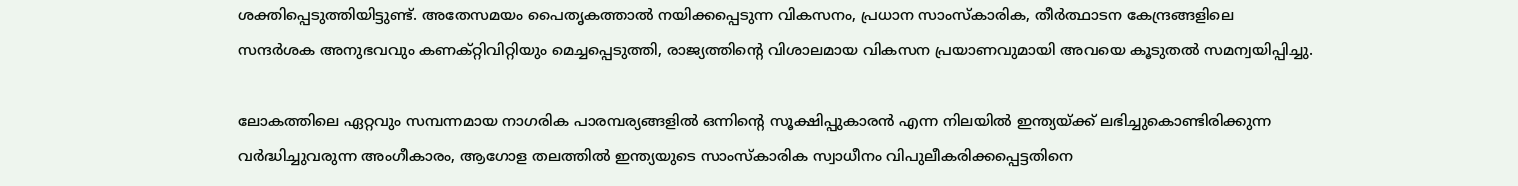ശക്തിപ്പെടുത്തിയിട്ടുണ്ട്. അതേസമയം പൈതൃകത്താല്‍ നയിക്കപ്പെടുന്ന വികസനം, പ്രധാന സാംസ്‌കാരിക, തീര്‍ത്ഥാടന കേന്ദ്രങ്ങളിലെ സന്ദര്‍ശക അനുഭവവും കണക്റ്റിവിറ്റിയും മെച്ചപ്പെടുത്തി, രാജ്യത്തിന്റെ വിശാലമായ വികസന പ്രയാണവുമായി അവയെ കൂടുതല്‍ സമന്വയിപ്പിച്ചു.

ലോകത്തിലെ ഏറ്റവും സമ്പന്നമായ നാഗരിക പാരമ്പര്യങ്ങളില്‍ ഒന്നിന്റെ സൂക്ഷിപ്പുകാരന്‍ എന്ന നിലയില്‍ ഇന്ത്യയ്ക്ക് ലഭിച്ചുകൊണ്ടിരിക്കുന്ന വര്‍ദ്ധിച്ചുവരുന്ന അംഗീകാരം, ആഗോള തലത്തില്‍ ഇന്ത്യയുടെ സാംസ്‌കാരിക സ്വാധീനം വിപുലീകരിക്കപ്പെട്ടതിനെ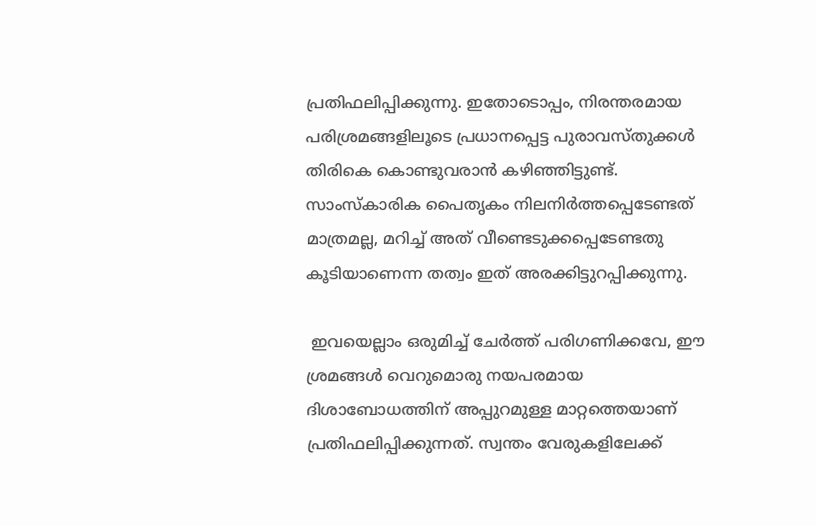പ്രതിഫലിപ്പിക്കുന്നു. ഇതോടൊപ്പം, നിരന്തരമായ പരിശ്രമങ്ങളിലൂടെ പ്രധാനപ്പെട്ട പുരാവസ്തുക്കള്‍ തിരികെ കൊണ്ടുവരാന്‍ കഴിഞ്ഞിട്ടുണ്ട്. സാംസ്‌കാരിക പൈതൃകം നിലനിര്‍ത്തപ്പെടേണ്ടത് മാത്രമല്ല, മറിച്ച് അത് വീണ്ടെടുക്കപ്പെടേണ്ടതു കൂടിയാണെന്ന തത്വം ഇത് അരക്കിട്ടുറപ്പിക്കുന്നു.

 ഇവയെല്ലാം ഒരുമിച്ച് ചേര്‍ത്ത് പരിഗണിക്കവേ, ഈ ശ്രമങ്ങള്‍ വെറുമൊരു നയപരമായ ദിശാബോധത്തിന് അപ്പുറമുള്ള മാറ്റത്തെയാണ് പ്രതിഫലിപ്പിക്കുന്നത്. സ്വന്തം വേരുകളിലേക്ക്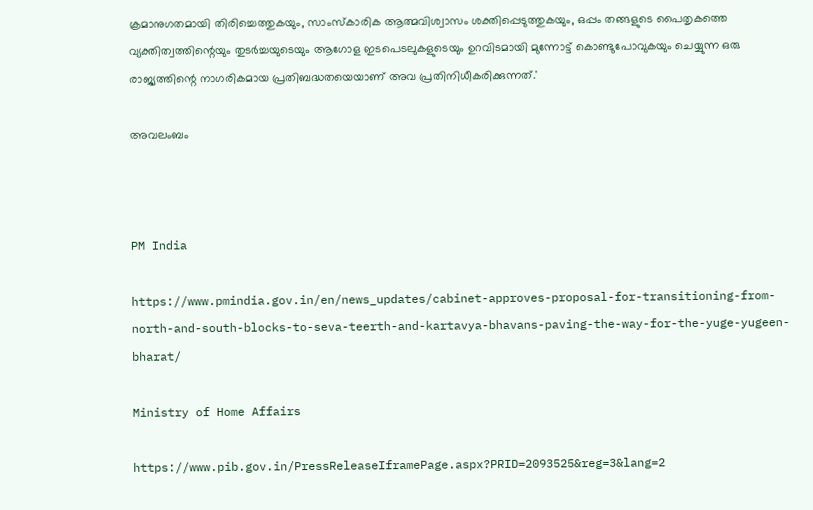ക്രമാനുഗതമായി തിരിച്ചെത്തുകയും, സാംസ്‌കാരിക ആത്മവിശ്വാസം ശക്തിപ്പെടുത്തുകയും, ഒപ്പം തങ്ങളുടെ പൈതൃകത്തെ വ്യക്തിത്വത്തിന്റെയും തുടര്‍ച്ചയുടെയും ആഗോള ഇടപെടലുകളുടെയും ഉറവിടമായി മുന്നോട്ട് കൊണ്ടുപോവുകയും ചെയ്യുന്ന ഒരു രാജ്യത്തിന്റെ നാഗരികമായ പ്രതിബദ്ധതയെയാണ് അവ പ്രതിനിധീകരിക്കുന്നത്.'

അവലംബം



PM India

https://www.pmindia.gov.in/en/news_updates/cabinet-approves-proposal-for-transitioning-from-north-and-south-blocks-to-seva-teerth-and-kartavya-bhavans-paving-the-way-for-the-yuge-yugeen-bharat/

Ministry of Home Affairs

https://www.pib.gov.in/PressReleaseIframePage.aspx?PRID=2093525&reg=3&lang=2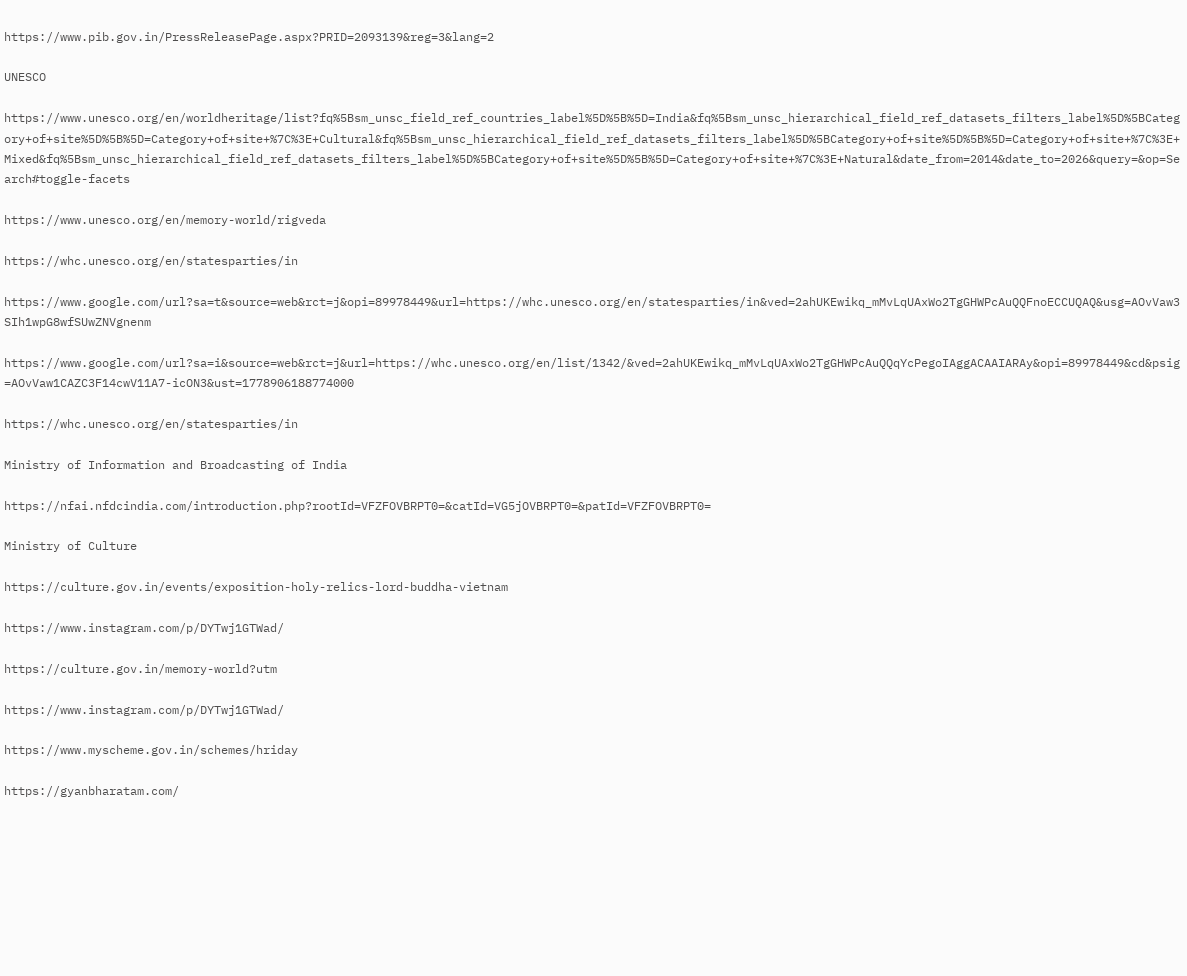https://www.pib.gov.in/PressReleasePage.aspx?PRID=2093139&reg=3&lang=2

UNESCO

https://www.unesco.org/en/worldheritage/list?fq%5Bsm_unsc_field_ref_countries_label%5D%5B%5D=India&fq%5Bsm_unsc_hierarchical_field_ref_datasets_filters_label%5D%5BCategory+of+site%5D%5B%5D=Category+of+site+%7C%3E+Cultural&fq%5Bsm_unsc_hierarchical_field_ref_datasets_filters_label%5D%5BCategory+of+site%5D%5B%5D=Category+of+site+%7C%3E+Mixed&fq%5Bsm_unsc_hierarchical_field_ref_datasets_filters_label%5D%5BCategory+of+site%5D%5B%5D=Category+of+site+%7C%3E+Natural&date_from=2014&date_to=2026&query=&op=Search#toggle-facets

https://www.unesco.org/en/memory-world/rigveda

https://whc.unesco.org/en/statesparties/in

https://www.google.com/url?sa=t&source=web&rct=j&opi=89978449&url=https://whc.unesco.org/en/statesparties/in&ved=2ahUKEwikq_mMvLqUAxWo2TgGHWPcAuQQFnoECCUQAQ&usg=AOvVaw3SIh1wpG8wfSUwZNVgnenm

https://www.google.com/url?sa=i&source=web&rct=j&url=https://whc.unesco.org/en/list/1342/&ved=2ahUKEwikq_mMvLqUAxWo2TgGHWPcAuQQqYcPegoIAggACAAIARAy&opi=89978449&cd&psig=AOvVaw1CAZC3F14cwV11A7-icON3&ust=1778906188774000

https://whc.unesco.org/en/statesparties/in

Ministry of Information and Broadcasting of India

https://nfai.nfdcindia.com/introduction.php?rootId=VFZFOVBRPT0=&catId=VG5jOVBRPT0=&patId=VFZFOVBRPT0=

Ministry of Culture

https://culture.gov.in/events/exposition-holy-relics-lord-buddha-vietnam

https://www.instagram.com/p/DYTwj1GTWad/

https://culture.gov.in/memory-world?utm

https://www.instagram.com/p/DYTwj1GTWad/

https://www.myscheme.gov.in/schemes/hriday

https://gyanbharatam.com/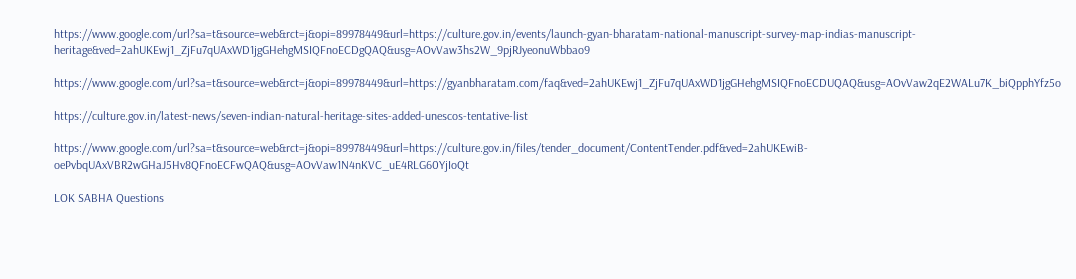https://www.google.com/url?sa=t&source=web&rct=j&opi=89978449&url=https://culture.gov.in/events/launch-gyan-bharatam-national-manuscript-survey-map-indias-manuscript-heritage&ved=2ahUKEwj1_ZjFu7qUAxWD1jgGHehgMSIQFnoECDgQAQ&usg=AOvVaw3hs2W_9pjRJyeonuWbbao9

https://www.google.com/url?sa=t&source=web&rct=j&opi=89978449&url=https://gyanbharatam.com/faq&ved=2ahUKEwj1_ZjFu7qUAxWD1jgGHehgMSIQFnoECDUQAQ&usg=AOvVaw2qE2WALu7K_biQpphYfz5o

https://culture.gov.in/latest-news/seven-indian-natural-heritage-sites-added-unescos-tentative-list

https://www.google.com/url?sa=t&source=web&rct=j&opi=89978449&url=https://culture.gov.in/files/tender_document/ContentTender.pdf&ved=2ahUKEwiB-oePvbqUAxVBR2wGHaJ5Hv8QFnoECFwQAQ&usg=AOvVaw1N4nKVC_uE4RLG60YjIoQt

LOK SABHA Questions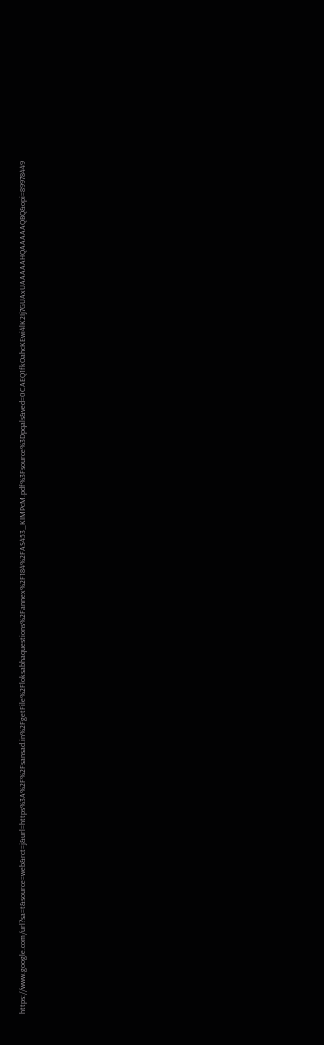https://www.google.com/url?sa=t&source=web&rct=j&url=https%3A%2F%2Fsansad.in%2FgetFile%2Floksabhaquestions%2Fannex%2F184%2FAS453_KIMPcM.pdf%3Fsource%3Dpqals&ved=0CAEQ1fkOahcKEwi4lK2Ij7GUAxUAAAAAHQAAAAAQBQ&opi=89978449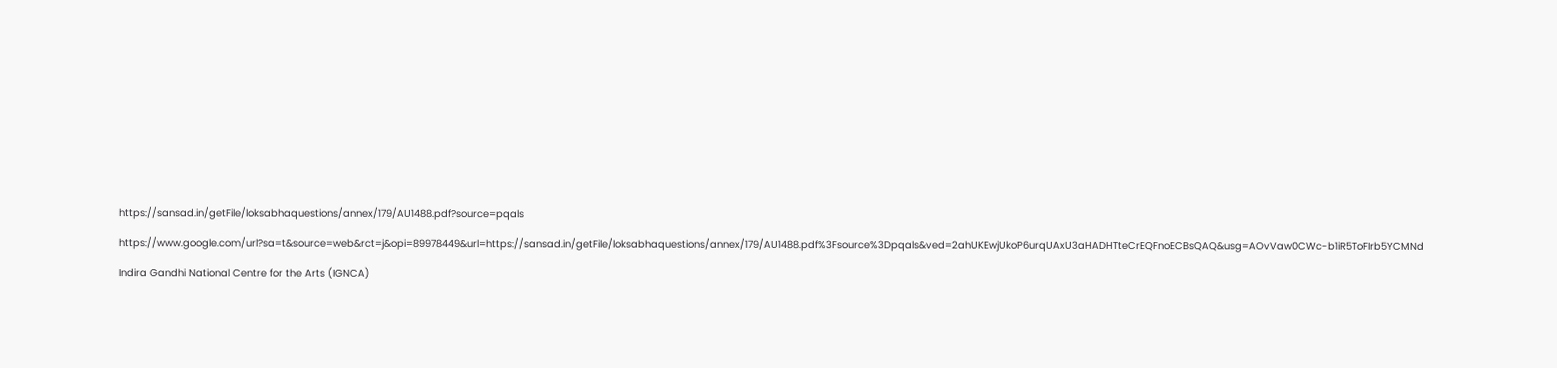https://sansad.in/getFile/loksabhaquestions/annex/179/AU1488.pdf?source=pqals

https://www.google.com/url?sa=t&source=web&rct=j&opi=89978449&url=https://sansad.in/getFile/loksabhaquestions/annex/179/AU1488.pdf%3Fsource%3Dpqals&ved=2ahUKEwjUkoP6urqUAxU3aHADHTteCrEQFnoECBsQAQ&usg=AOvVaw0CWc-b1iR5ToFIrb5YCMNd

Indira Gandhi National Centre for the Arts (IGNCA)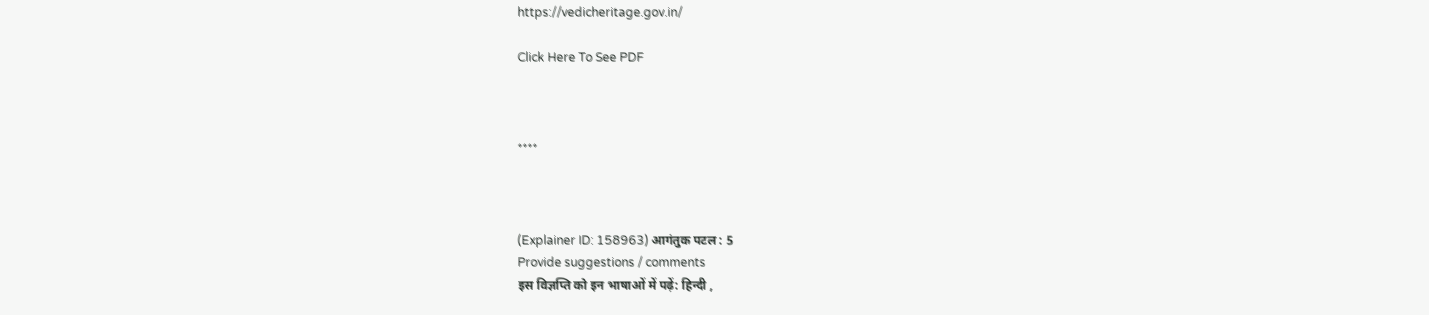https://vedicheritage.gov.in/

Click Here To See PDF



****



(Explainer ID: 158963) आगंतुक पटल : 5
Provide suggestions / comments
इस विज्ञप्ति को इन भाषाओं में पढ़ें: हिन्दी ,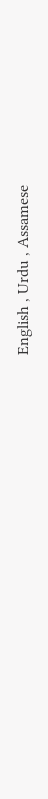English , Urdu , Assamese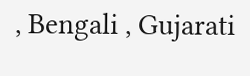, Bengali , Gujarati